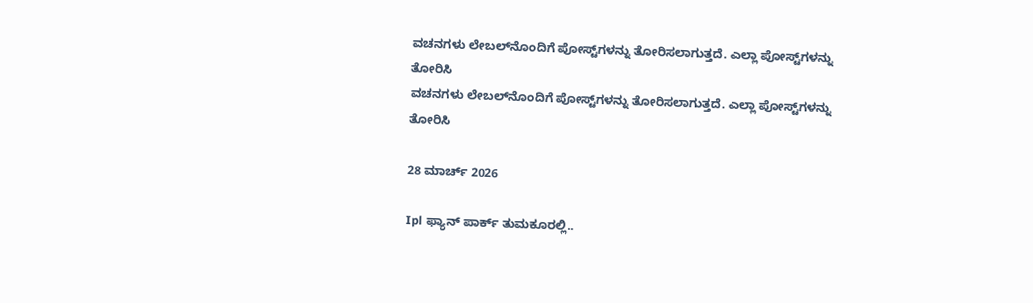ವಚನಗಳು ಲೇಬಲ್‌ನೊಂದಿಗೆ ಪೋಸ್ಟ್‌ಗಳನ್ನು ತೋರಿಸಲಾಗುತ್ತದೆ. ಎಲ್ಲಾ ಪೋಸ್ಟ್‌ಗಳನ್ನು ತೋರಿಸಿ
ವಚನಗಳು ಲೇಬಲ್‌ನೊಂದಿಗೆ ಪೋಸ್ಟ್‌ಗಳನ್ನು ತೋರಿಸಲಾಗುತ್ತದೆ. ಎಲ್ಲಾ ಪೋಸ್ಟ್‌ಗಳನ್ನು ತೋರಿಸಿ

28 ಮಾರ್ಚ್ 2026

Ipl ಫ್ಯಾನ್ ಪಾರ್ಕ್ ತುಮಕೂರಲ್ಲಿ..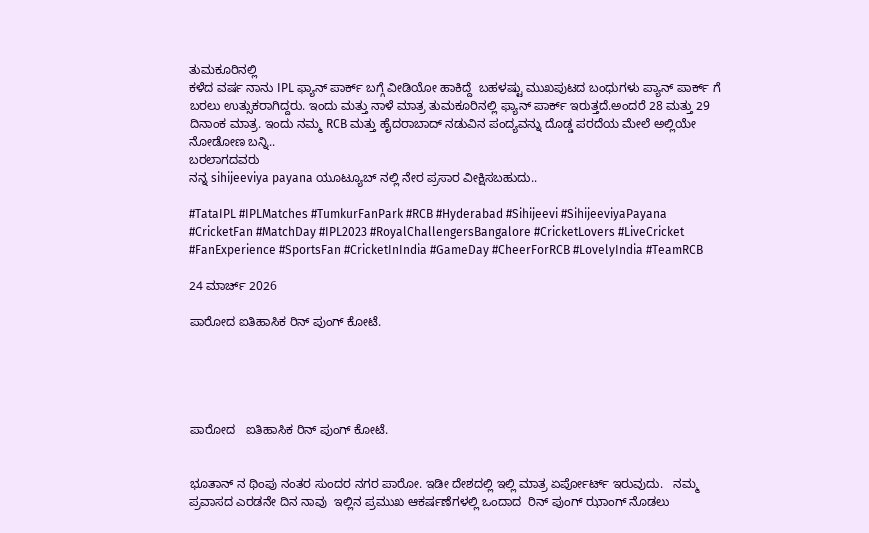ತುಮಕೂರಿನಲ್ಲಿ
ಕಳೆದ ವರ್ಷ ನಾನು‌ IPL ಫ್ಯಾನ್ ಪಾರ್ಕ್ ಬಗ್ಗೆ ವೀಡಿಯೋ ಹಾಕಿದ್ದೆ  ಬಹಳಷ್ಟು ಮುಖಪುಟದ ಬಂಧುಗಳು ಪ್ಯಾನ್ ಪಾರ್ಕ್ ಗೆ ಬರಲು ಉತ್ಸುಕರಾಗಿದ್ದರು. ಇಂದು ಮತ್ತು ನಾಳೆ ಮಾತ್ರ ತುಮಕೂರಿನಲ್ಲಿ ಫ್ಯಾನ್ ಪಾರ್ಕ್ ಇರುತ್ತದೆ.ಅಂದರೆ 28 ಮತ್ತು 29 ದಿನಾಂಕ ಮಾತ್ರ. ಇಂದು ನಮ್ಮ RCB ಮತ್ತು ಹೈದರಾಬಾದ್ ನಡುವಿನ ಪಂದ್ಯವನ್ನು ದೊಡ್ಡ ಪರದೆಯ ಮೇಲೆ ಅಲ್ಲಿಯೇ ನೋಡೋಣ ಬನ್ನಿ..
ಬರಲಾಗದವರು
ನನ್ನ sihijeeviya payana ಯೂಟ್ಯೂಬ್ ನಲ್ಲಿ ನೇರ ಪ್ರಸಾರ ವೀಕ್ಷಿಸಬಹುದು..

#TataIPL #IPLMatches #TumkurFanPark #RCB #Hyderabad #Sihijeevi #SihijeeviyaPayana #CricketFan #MatchDay #IPL2023 #RoyalChallengersBangalore #CricketLovers #LiveCricket #FanExperience #SportsFan #CricketInIndia #GameDay #CheerForRCB #LovelyIndia #TeamRCB

24 ಮಾರ್ಚ್ 2026

ಪಾರೋದ ಐತಿಹಾಸಿಕ ರಿನ್ ಪುಂಗ್ ಕೋಟೆ.





ಪಾರೋದ   ಐತಿಹಾಸಿಕ ರಿನ್ ಪುಂಗ್ ಕೋಟೆ.


ಭೂತಾನ್ ನ ಥಿಂಪು ನಂತರ ಸುಂದರ ‌ನಗರ ಪಾರೋ. ಇಡೀ ದೇಶದಲ್ಲಿ ಇಲ್ಲಿ ಮಾತ್ರ ಏರ್ಪೋರ್ಟ್ ಇರುವುದು.   ನಮ್ಮ ಪ್ರವಾಸದ ಎರಡನೇ ದಿನ ನಾವು  ಇಲ್ಲಿನ ಪ್ರಮುಖ ಆಕರ್ಷಣೆಗಳಲ್ಲಿ ಒಂದಾದ  ರಿನ್ ಪುಂಗ್ ಝಾಂಗ್ ನೊಡಲು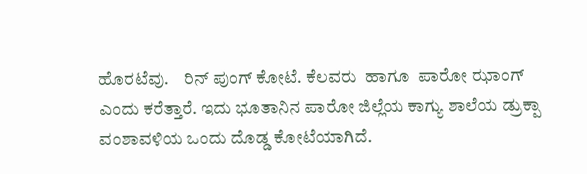ಹೊರಟೆವು.    ರಿನ್ ಪುಂಗ್ ಕೋಟೆ. ಕೆಲವರು  ಹಾಗೂ  ಪಾರೋ ಝಾಂಗ್ ಎಂದು ಕರೆತ್ತಾರೆ. ಇದು ಭೂತಾನಿನ ಪಾರೋ ಜಿಲ್ಲೆಯ ಕಾಗ್ಯು ಶಾಲೆಯ ಡ್ರುಕ್ಪಾ ವಂಶಾವಳಿಯ ಒಂದು ದೊಡ್ಡ ಕೋಟೆಯಾಗಿದೆ.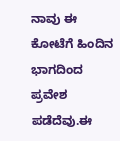ನಾವು ಈ ಕೋಟೆಗೆ ಹಿಂದಿನ ಭಾಗದಿಂದ ಪ್ರವೇಶ ಪಡೆದೆವು.ಈ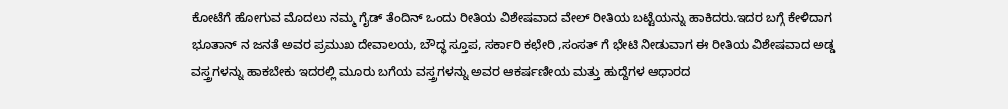ಕೋಟೆಗೆ ಹೋಗುವ ಮೊದಲು ನಮ್ಮ ಗೈಡ್ ತೆಂದಿನ್ ಒಂದು ರೀತಿಯ ವಿಶೇಷವಾದ ವೇಲ್ ರೀತಿಯ ಬಟ್ಟೆಯನ್ನು ಹಾಕಿದರು.ಇದರ ಬಗ್ಗೆ ಕೇಳಿದಾಗ ಭೂತಾನ್ ನ ಜನತೆ ಅವರ ಪ್ರಮುಖ ದೇವಾಲಯ, ಬೌದ್ಧ ಸ್ತೂಪ, ಸರ್ಕಾರಿ ಕಛೇರಿ ,ಸಂಸತ್ ಗೆ ಭೇಟಿ ನೀಡುವಾಗ ಈ ರೀತಿಯ ವಿಶೇಷವಾದ ಅಡ್ಡ ವಸ್ತ್ರಗಳನ್ನು ಹಾಕಬೇಕು ಇದರಲ್ಲಿ ಮೂರು ಬಗೆಯ ವಸ್ತ್ರಗಳನ್ನು ಅವರ ಆಕರ್ಷಣೀಯ ಮತ್ತು ಹುದ್ದೆಗಳ ಆಧಾರದ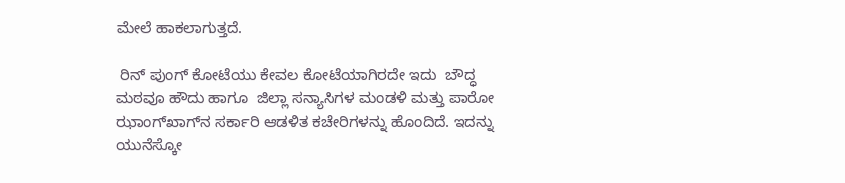ಮೇಲೆ ಹಾಕಲಾಗುತ್ತದೆ.

 ರಿನ್ ಪುಂಗ್ ಕೋಟೆಯು ಕೇವಲ ಕೋಟೆಯಾಗಿರದೇ ಇದು  ಬೌದ್ಧ ಮಠವೂ ಹೌದು ಹಾಗೂ  ಜಿಲ್ಲಾ ಸನ್ಯಾಸಿಗಳ ಮಂಡಳಿ ಮತ್ತು ಪಾರೋ ಝಾಂಗ್‌ಖಾಗ್‌ನ ಸರ್ಕಾರಿ ಆಡಳಿತ ಕಚೇರಿಗಳನ್ನು ಹೊಂದಿದೆ. ಇದನ್ನು ಯುನೆಸ್ಕೋ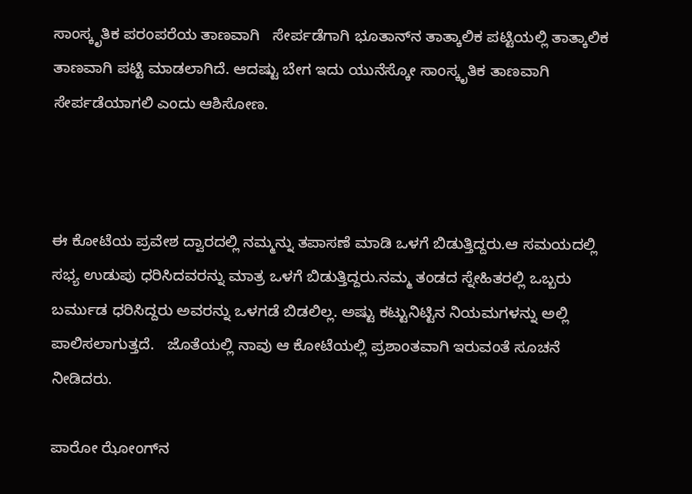ಸಾಂಸ್ಕೃತಿಕ ಪರಂಪರೆಯ ತಾಣವಾಗಿ   ಸೇರ್ಪಡೆಗಾಗಿ ಭೂತಾನ್‌ನ ತಾತ್ಕಾಲಿಕ ಪಟ್ಟಿಯಲ್ಲಿ ತಾತ್ಕಾಲಿಕ ತಾಣವಾಗಿ ಪಟ್ಟಿ ಮಾಡಲಾಗಿದೆ. ಆದಷ್ಟು ಬೇಗ ಇದು ಯುನೆಸ್ಕೋ ಸಾಂಸ್ಕೃತಿಕ ತಾಣವಾಗಿ ಸೇರ್ಪಡೆಯಾಗಲಿ ಎಂದು ಆಶಿಸೋಣ.



ಈ ಕೋಟೆಯ ಪ್ರವೇಶ ದ್ವಾರದಲ್ಲಿ ನಮ್ಮನ್ನು ತಪಾಸಣೆ ಮಾಡಿ ಒಳಗೆ ಬಿಡುತ್ತಿದ್ದರು.ಆ ಸಮಯದಲ್ಲಿ ಸಭ್ಯ ಉಡುಪು ಧರಿಸಿದವರನ್ನು ಮಾತ್ರ ಒಳಗೆ ಬಿಡುತ್ತಿದ್ದರು.ನಮ್ಮ ತಂಡದ ಸ್ನೇಹಿತರಲ್ಲಿ ಒಬ್ಬರು ಬರ್ಮುಡ ಧರಿಸಿದ್ದರು ಅವರನ್ನು ಒಳಗಡೆ ಬಿಡಲಿಲ್ಲ. ಅಷ್ಟು ಕಟ್ಟುನಿಟ್ಟಿನ ನಿಯಮಗಳನ್ನು ಅಲ್ಲಿ ಪಾಲಿಸಲಾಗುತ್ತದೆ.   ಜೊತೆಯಲ್ಲಿ ನಾವು ಆ ಕೋಟೆಯಲ್ಲಿ ಪ್ರಶಾಂತವಾಗಿ ಇರುವಂತೆ ಸೂಚನೆ ನೀಡಿದರು.

ಪಾರೋ ಝೋಂಗ್‌ನ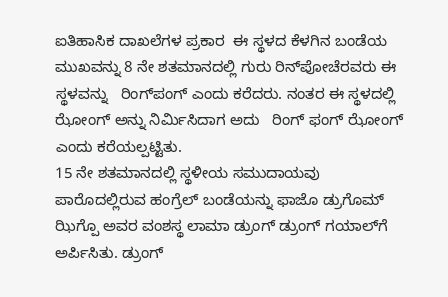ಐತಿಹಾಸಿಕ ದಾಖಲೆಗಳ ಪ್ರಕಾರ  ಈ ಸ್ಥಳದ ಕೆಳಗಿನ ಬಂಡೆಯ ಮುಖವನ್ನು 8 ನೇ ಶತಮಾನದಲ್ಲಿ ಗುರು ರಿನ್‌ಪೋಚೆರವರು ಈ ಸ್ಥಳವನ್ನು   ರಿಂಗ್‌ಪಂಗ್ ಎಂದು ಕರೆದರು. ನಂತರ ಈ ಸ್ಥಳದಲ್ಲಿ ಝೋಂಗ್ ಅನ್ನು ನಿರ್ಮಿಸಿದಾಗ ಅದು   ರಿಂಗ್ ಫಂಗ್ ಝೋಂಗ್   ಎಂದು ಕರೆಯಲ್ಪಟ್ಟಿತು.
15 ನೇ ಶತಮಾನದಲ್ಲಿ ಸ್ಥಳೀಯ ಸಮುದಾಯವು ಪಾರೊದಲ್ಲಿರುವ ಹಂಗ್ರೆಲ್ ಬಂಡೆಯನ್ನು ಫಾಜೊ ಡ್ರುಗೊಮ್ ಝಿಗ್ಪೊ ಅವರ ವಂಶಸ್ಥ ಲಾಮಾ ಡ್ರುಂಗ್ ಡ್ರುಂಗ್ ಗಯಾಲ್‌ಗೆ ಅರ್ಪಿಸಿತು. ಡ್ರುಂಗ್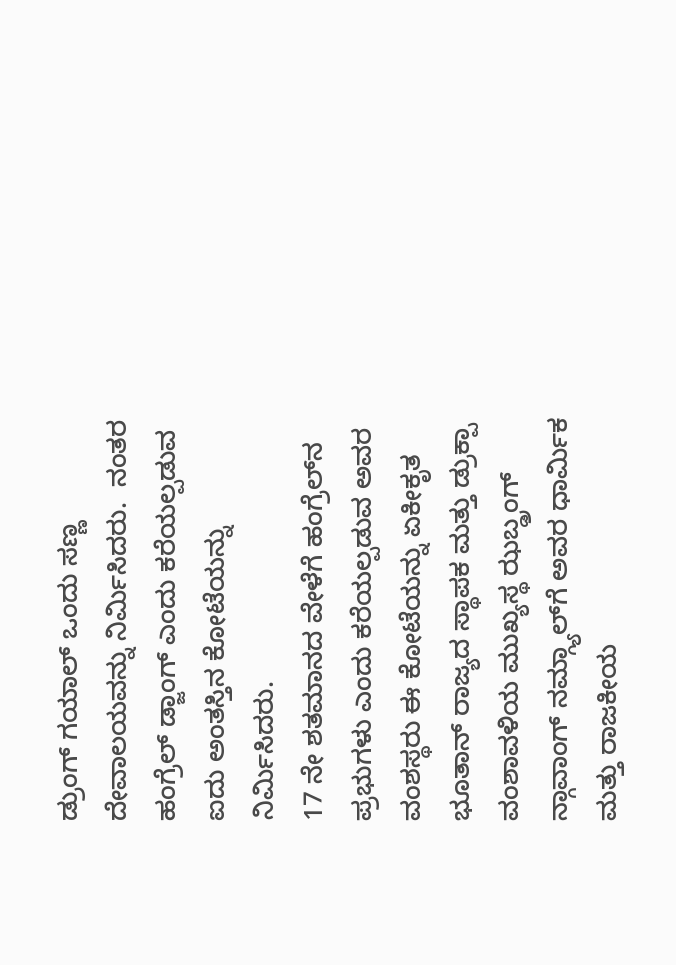ಡ್ರುಂಗ್ ಗಯಾಲ್ ಒಂದು ಸಣ್ಣ ದೇವಾಲಯವನ್ನು ನಿರ್ಮಿಸಿದರು.  ನಂತರ ಹಂಗ್ರೆಲ್ ಡ್ಜಾಂಗ್ ಎಂದು ಕರೆಯಲ್ಪಡುವ ಐದು ಅಂತಸ್ತಿನ ಕೋಟೆಯನ್ನು ನಿರ್ಮಿಸಿದರು.
17 ನೇ ಶತಮಾನದ ವೇಳೆಗೆ ಹಂಗ್ರೆಲ್‌ನ ಪ್ರಭುಗಳು ಎಂದು ಕರೆಯಲ್ಪಡುವ ಅವರ ವಂಶಸ್ಥರು ಈ ಕೋಟೆಯನ್ನು ಏಕೀಕೃತ ಭೂತಾನ್ ರಾಜ್ಯದ ಸ್ಥಾಪಕ ಮತ್ತು ಡ್ರುಕ್ಪಾ ವಂಶಾವಳಿಯ ಮುಖ್ಯಸ್ಥ ಝಬ್ಡ್ರಂಗ್ ನ್ಗಾವಾಂಗ್ ನಮ್ಗ್ಯಾಲ್‌ಗೆ ಅವರ ಧಾರ್ಮಿಕ ಮತ್ತು ರಾಜಕೀಯ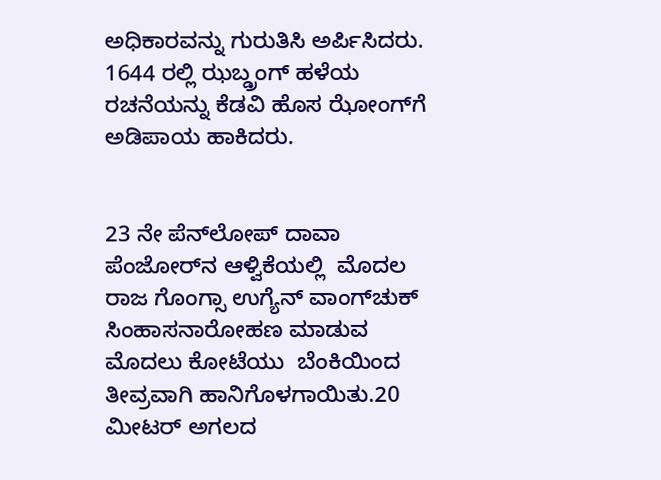ಅಧಿಕಾರವನ್ನು ಗುರುತಿಸಿ ಅರ್ಪಿಸಿದರು. 1644 ರಲ್ಲಿ ಝಬ್ಡ್ರಂಗ್ ಹಳೆಯ ರಚನೆಯನ್ನು ಕೆಡವಿ ಹೊಸ ಝೋಂಗ್‌ಗೆ ಅಡಿಪಾಯ ಹಾಕಿದರು.


23 ನೇ ಪೆನ್‌ಲೋಪ್ ದಾವಾ ಪೆಂಜೋರ್‌ನ ಆಳ್ವಿಕೆಯಲ್ಲಿ  ಮೊದಲ ರಾಜ ಗೊಂಗ್ಸಾ ಉಗ್ಯೆನ್ ವಾಂಗ್‌ಚುಕ್ ಸಿಂಹಾಸನಾರೋಹಣ ಮಾಡುವ ಮೊದಲು ಕೋಟೆಯು  ಬೆಂಕಿಯಿಂದ ತೀವ್ರವಾಗಿ ಹಾನಿಗೊಳಗಾಯಿತು.20 ಮೀಟರ್ ಅಗಲದ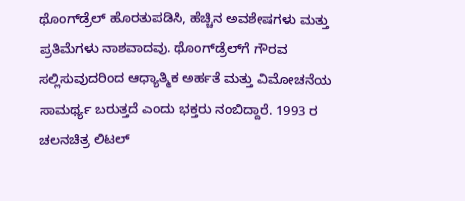ಥೊಂಗ್‌ಡ್ರೆಲ್ ಹೊರತುಪಡಿಸಿ, ಹೆಚ್ಚಿನ ಅವಶೇಷಗಳು ಮತ್ತು ಪ್ರತಿಮೆಗಳು ನಾಶವಾದವು. ಥೊಂಗ್‌ಡ್ರೆಲ್‌ಗೆ ಗೌರವ ಸಲ್ಲಿಸುವುದರಿಂದ ಆಧ್ಯಾತ್ಮಿಕ ಅರ್ಹತೆ ಮತ್ತು ವಿಮೋಚನೆಯ ಸಾಮರ್ಥ್ಯ ಬರುತ್ತದೆ ಎಂದು ಭಕ್ತರು ನಂಬಿದ್ದಾರೆ. 1993 ರ ಚಲನಚಿತ್ರ ಲಿಟಲ್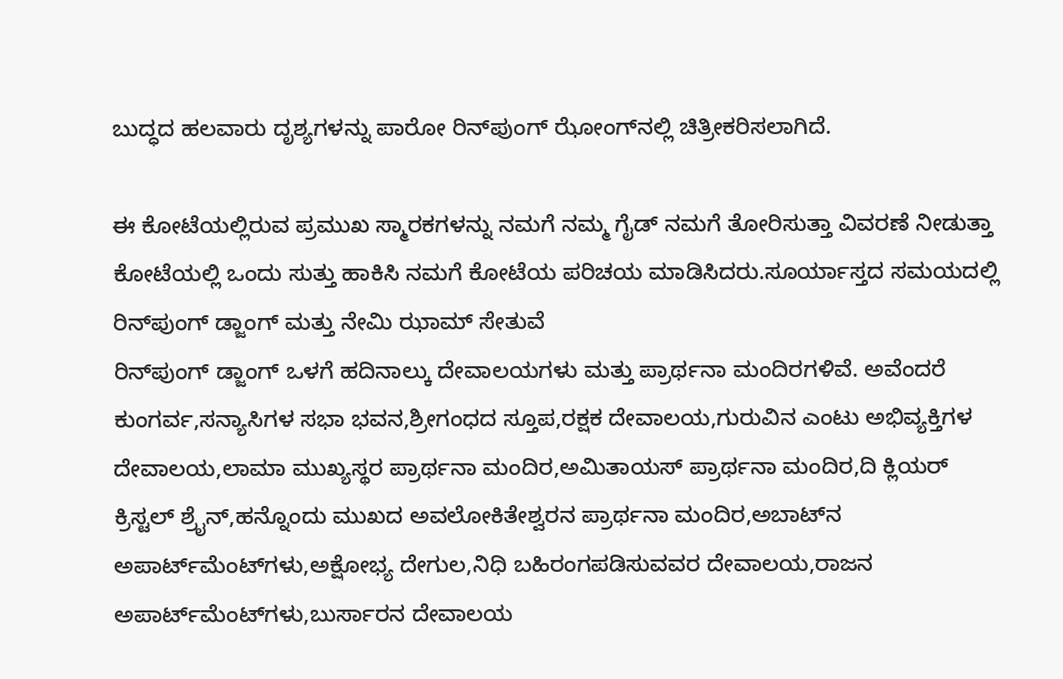ಬುದ್ಧದ ಹಲವಾರು ದೃಶ್ಯಗಳನ್ನು ಪಾರೋ ರಿನ್‌ಪುಂಗ್ ಝೋಂಗ್‌ನಲ್ಲಿ ಚಿತ್ರೀಕರಿಸಲಾಗಿದೆ.

ಈ ಕೋಟೆಯಲ್ಲಿರುವ ಪ್ರಮುಖ ಸ್ಮಾರಕಗಳನ್ನು ನಮಗೆ ನಮ್ಮ ಗೈಡ್ ನಮಗೆ ತೋರಿಸುತ್ತಾ ವಿವರಣೆ ನೀಡುತ್ತಾ ಕೋಟೆಯಲ್ಲಿ ಒಂದು ಸುತ್ತು ಹಾಕಿಸಿ ನಮಗೆ ಕೋಟೆಯ ಪರಿಚಯ ಮಾಡಿಸಿದರು.ಸೂರ್ಯಾಸ್ತದ ಸಮಯದಲ್ಲಿ ರಿನ್‌ಪುಂಗ್ ಡ್ಜಾಂಗ್ ಮತ್ತು ನೇಮಿ ಝಾಮ್ ಸೇತುವೆ
ರಿನ್‌ಪುಂಗ್ ಡ್ಜಾಂಗ್ ಒಳಗೆ ಹದಿನಾಲ್ಕು ದೇವಾಲಯಗಳು ಮತ್ತು ಪ್ರಾರ್ಥನಾ ಮಂದಿರಗಳಿವೆ. ಅವೆಂದರೆ ಕುಂಗರ್ವ,ಸನ್ಯಾಸಿಗಳ ಸಭಾ ಭವನ,ಶ್ರೀಗಂಧದ ಸ್ತೂಪ,ರಕ್ಷಕ ದೇವಾಲಯ,ಗುರುವಿನ ಎಂಟು ಅಭಿವ್ಯಕ್ತಿಗಳ ದೇವಾಲಯ,ಲಾಮಾ ಮುಖ್ಯಸ್ಥರ ಪ್ರಾರ್ಥನಾ ಮಂದಿರ,ಅಮಿತಾಯಸ್ ಪ್ರಾರ್ಥನಾ ಮಂದಿರ,ದಿ ಕ್ಲಿಯರ್ ಕ್ರಿಸ್ಟಲ್ ಶ್ರೈನ್,ಹನ್ನೊಂದು ಮುಖದ ಅವಲೋಕಿತೇಶ್ವರನ ಪ್ರಾರ್ಥನಾ ಮಂದಿರ,ಅಬಾಟ್‌ನ ಅಪಾರ್ಟ್‌ಮೆಂಟ್‌ಗಳು,ಅಕ್ಷೋಭ್ಯ ದೇಗುಲ,ನಿಧಿ ಬಹಿರಂಗಪಡಿಸುವವರ ದೇವಾಲಯ,ರಾಜನ ಅಪಾರ್ಟ್‌ಮೆಂಟ್‌ಗಳು,ಬುರ್ಸಾರನ ದೇವಾಲಯ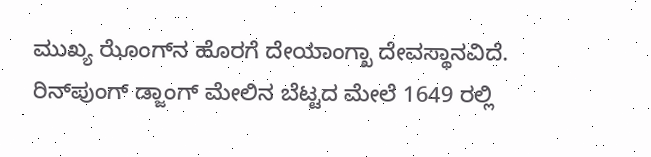ಮುಖ್ಯ ಝೊಂಗ್‌ನ ಹೊರಗೆ ದೇಯಾಂಗ್ಖಾ ದೇವಸ್ಥಾನವಿದೆ.
ರಿನ್‌ಪುಂಗ್ ಡ್ಜಾಂಗ್ ಮೇಲಿನ ಬೆಟ್ಟದ ಮೇಲೆ 1649 ರಲ್ಲಿ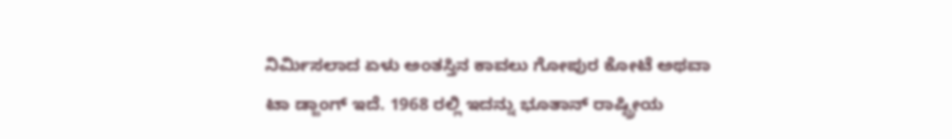ನಿರ್ಮಿಸಲಾದ ಏಳು ಅಂತಸ್ತಿನ ಕಾವಲು ಗೋಪುರ ಕೋಟೆ ಅಥವಾ ಟಾ ಡ್ಜಾಂಗ್ ಇದೆ. 1968 ರಲ್ಲಿ ಇದನ್ನು ಭೂತಾನ್ ರಾಷ್ಟ್ರೀಯ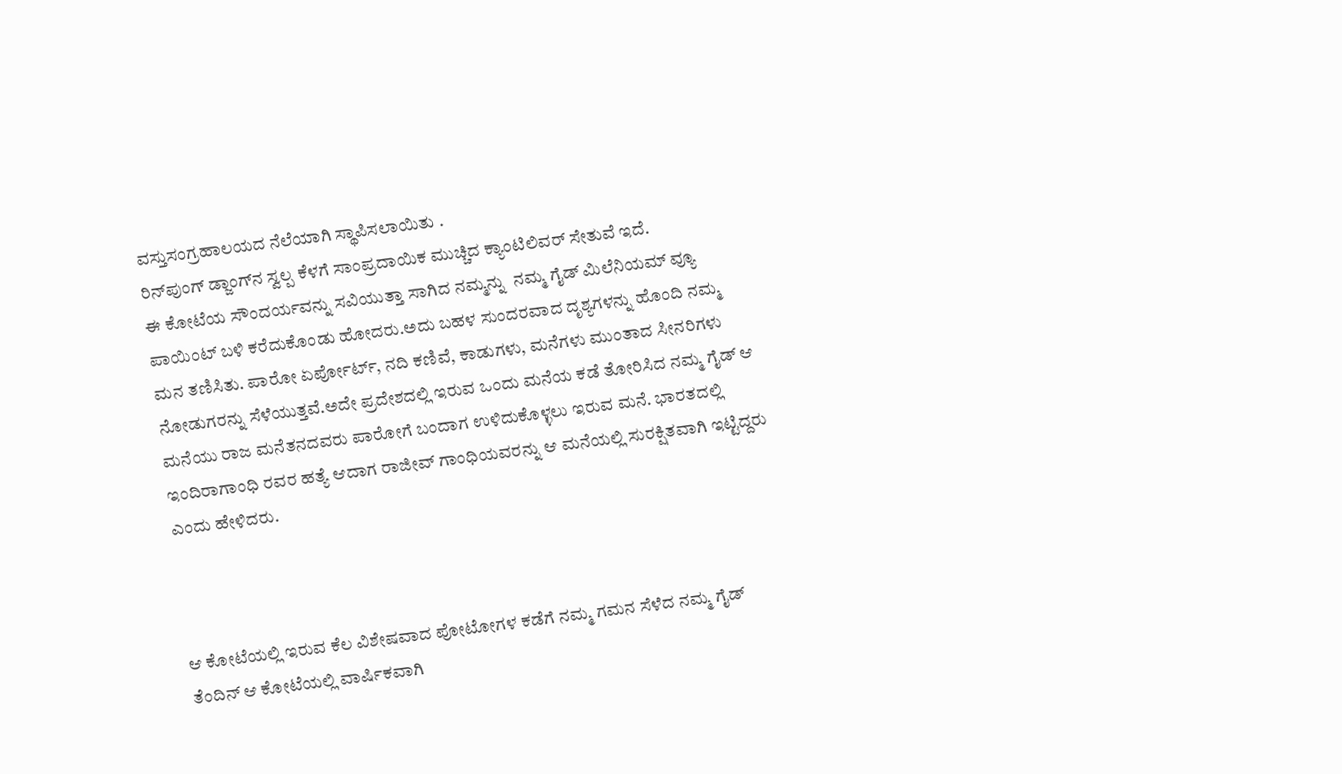ವಸ್ತುಸಂಗ್ರಹಾಲಯದ ನೆಲೆಯಾಗಿ ಸ್ಥಾಪಿಸಲಾಯಿತು .
ರಿನ್‌ಪುಂಗ್ ಡ್ಜಾಂಗ್‌ನ ಸ್ವಲ್ಪ ಕೆಳಗೆ ಸಾಂಪ್ರದಾಯಿಕ ಮುಚ್ಚಿದ ಕ್ಯಾಂಟಿಲಿವರ್ ಸೇತುವೆ ಇದೆ.
ಈ ಕೋಟೆಯ ಸೌಂದರ್ಯವನ್ನು ಸವಿಯುತ್ತಾ ಸಾಗಿದ ನಮ್ಮನ್ನು  ನಮ್ಮ ಗೈಡ್ ಮಿಲೆನಿಯಮ್ ವ್ಯೂ ಪಾಯಿಂಟ್ ಬಳಿ ಕರೆದುಕೊಂಡು ಹೋದರು.ಅದು ಬಹಳ ಸುಂದರವಾದ ದೃಶ್ಯಗಳನ್ನು ಹೊಂದಿ ನಮ್ಮ ಮನ ತಣಿಸಿತು. ಪಾರೋ ಏರ್ಪೋರ್ಟ್, ನದಿ ಕಣಿವೆ, ಕಾಡುಗಳು, ಮನೆಗಳು ಮುಂತಾದ ಸೀನರಿಗಳು ನೋಡುಗರನ್ನು ಸೆಳೆಯುತ್ತವೆ.ಅದೇ ಪ್ರದೇಶದಲ್ಲಿ ಇರುವ ಒಂದು ಮನೆಯ ಕಡೆ ತೋರಿಸಿದ ನಮ್ಮ ‌ಗೈಡ್ ಆ ಮನೆಯು ರಾಜ ಮನೆತನದವರು ಪಾರೋಗೆ ಬಂದಾಗ ಉಳಿದುಕೊಳ್ಳಲು ಇರುವ ಮನೆ. ಭಾರತದಲ್ಲಿ  ಇಂದಿರಾಗಾಂಧಿ ರವರ ಹತ್ಯೆ ಆದಾಗ ರಾಜೀವ್ ಗಾಂಧಿಯವರನ್ನು ಆ ಮನೆಯಲ್ಲಿ ಸುರಕ್ಷಿತವಾಗಿ ಇಟ್ಟಿದ್ದರು ಎಂದು ಹೇಳಿದರು.



ಆ ಕೋಟೆಯಲ್ಲಿ ಇರುವ ಕೆಲ ವಿಶೇಷವಾದ ಪೋಟೋಗಳ ಕಡೆಗೆ ನಮ್ಮ ಗಮನ ಸೆಳೆದ ನಮ್ಮ ಗೈಡ್ ತೆಂದಿನ್ ಆ ಕೋಟೆಯಲ್ಲಿ ವಾರ್ಷಿಕವಾಗಿ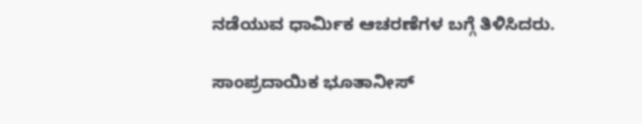ನಡೆಯುವ ಧಾರ್ಮಿಕ ಆಚರಣೆಗಳ ಬಗ್ಗೆ ತಿಳಿಸಿದರು.

ಸಾಂಪ್ರದಾಯಿಕ ಭೂತಾನೀಸ್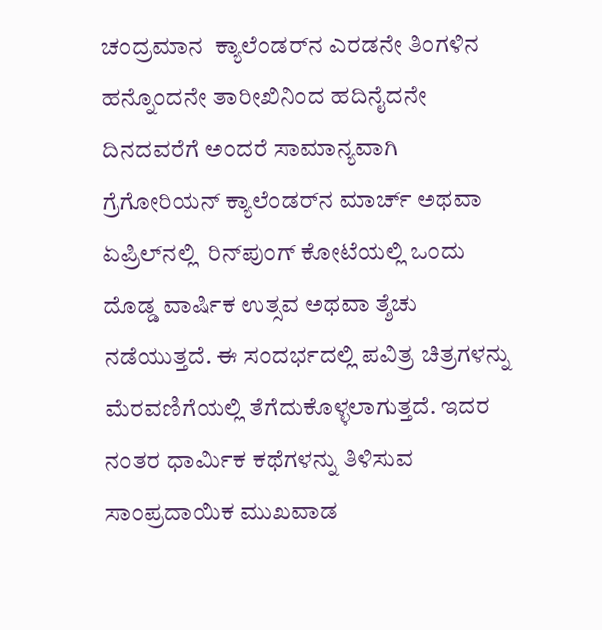ಚಂದ್ರಮಾನ  ಕ್ಯಾಲೆಂಡರ್‌ನ ಎರಡನೇ ತಿಂಗಳಿನ ಹನ್ನೊಂದನೇ ತಾರೀಖಿನಿಂದ ಹದಿನೈದನೇ ದಿನದವರೆಗೆ ಅಂದರೆ ಸಾಮಾನ್ಯವಾಗಿ ಗ್ರೆಗೋರಿಯನ್ ಕ್ಯಾಲೆಂಡರ್‌ನ ಮಾರ್ಚ್ ಅಥವಾ ಏಪ್ರಿಲ್‌ನಲ್ಲಿ  ರಿನ್‌ಪುಂಗ್ ಕೋಟೆಯಲ್ಲಿ ಒಂದು ದೊಡ್ಡ ವಾರ್ಷಿಕ ಉತ್ಸವ ಅಥವಾ ತ್ಶೆಚು ನಡೆಯುತ್ತದೆ. ಈ ಸಂದರ್ಭದಲ್ಲಿ ಪವಿತ್ರ ಚಿತ್ರಗಳನ್ನು ಮೆರವಣಿಗೆಯಲ್ಲಿ ತೆಗೆದುಕೊಳ್ಳಲಾಗುತ್ತದೆ. ಇದರ ನಂತರ ಧಾರ್ಮಿಕ ಕಥೆಗಳನ್ನು ತಿಳಿಸುವ ಸಾಂಪ್ರದಾಯಿಕ ಮುಖವಾಡ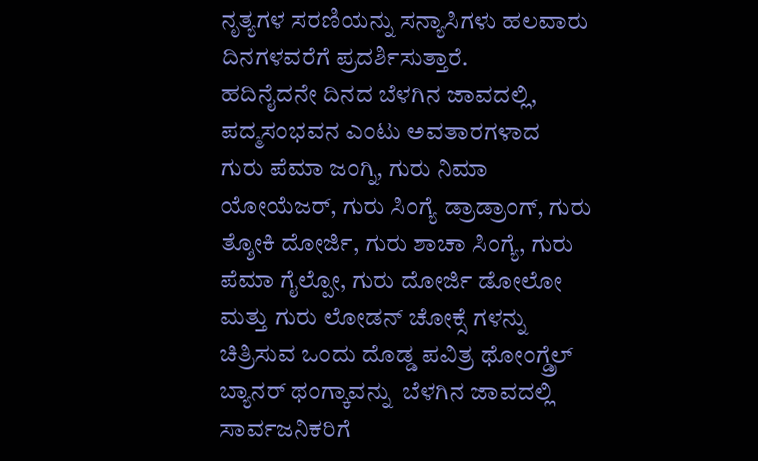ನೃತ್ಯಗಳ ಸರಣಿಯನ್ನು ಸನ್ಯಾಸಿಗಳು ಹಲವಾರು ದಿನಗಳವರೆಗೆ ಪ್ರದರ್ಶಿಸುತ್ತಾರೆ.
ಹದಿನೈದನೇ ದಿನದ ಬೆಳಗಿನ ಜಾವದಲ್ಲಿ, ಪದ್ಮಸಂಭವನ ಎಂಟು ಅವತಾರಗಳಾದ     ಗುರು ಪೆಮಾ ಜಂಗ್ನಿ, ಗುರು ನಿಮಾ ಯೋಯೆಜರ್, ಗುರು ಸಿಂಗ್ಯೆ ಡ್ರಾಡ್ರಾಂಗ್, ಗುರು ತ್ಶೋಕಿ ದೋರ್ಜಿ, ಗುರು ಶಾಚಾ ಸಿಂಗ್ಯೆ, ಗುರು ಪೆಮಾ ಗೈಲ್ಪೋ, ಗುರು ದೋರ್ಜಿ ಡೋಲೋ ಮತ್ತು ಗುರು ಲೋಡನ್ ಚೋಕ್ಸೆ ಗಳನ್ನು ಚಿತ್ರಿಸುವ ಒಂದು ದೊಡ್ಡ ಪವಿತ್ರ ಥೋಂಗ್ಡ್ರೆಲ್ ಬ್ಯಾನರ್ ಥಂಗ್ಕಾವನ್ನು  ಬೆಳಗಿನ ಜಾವದಲ್ಲಿ ಸಾರ್ವಜನಿಕರಿಗೆ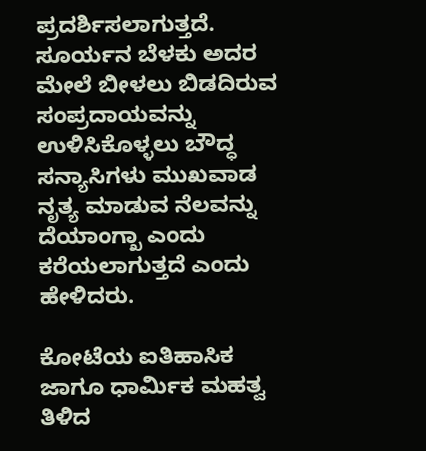ಪ್ರದರ್ಶಿಸಲಾಗುತ್ತದೆ. ಸೂರ್ಯನ ಬೆಳಕು ಅದರ ಮೇಲೆ ಬೀಳಲು ಬಿಡದಿರುವ ಸಂಪ್ರದಾಯವನ್ನು ಉಳಿಸಿಕೊಳ್ಳಲು ಬೌದ್ಧ  ಸನ್ಯಾಸಿಗಳು ಮುಖವಾಡ ನೃತ್ಯ ಮಾಡುವ ನೆಲವನ್ನು ದೆಯಾಂಗ್ಖಾ ಎಂದು ಕರೆಯಲಾಗುತ್ತದೆ ಎಂದು ಹೇಳಿದರು.

ಕೋಟೆಯ ಐತಿಹಾಸಿಕ ಜಾಗೂ ಧಾರ್ಮಿಕ ಮಹತ್ವ ತಿಳಿದ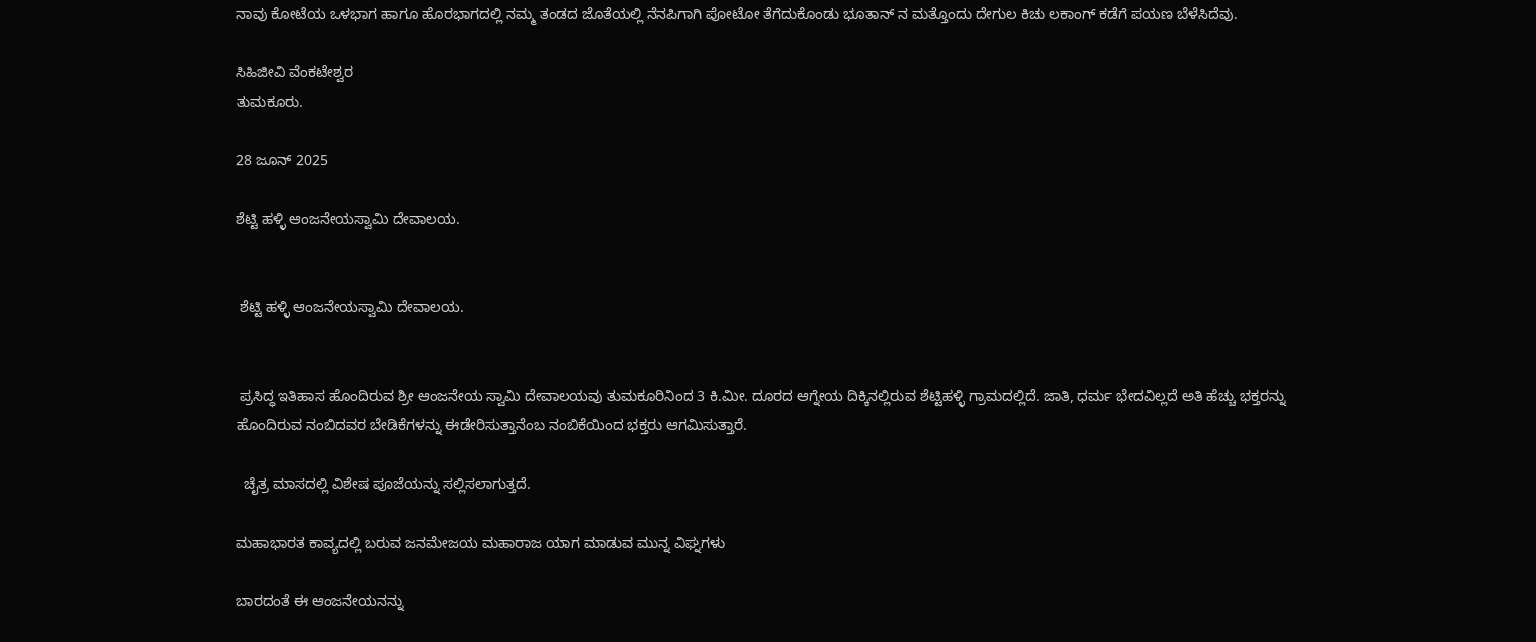ನಾವು ಕೋಟೆಯ ಒಳಭಾಗ ಹಾಗೂ ಹೊರಭಾಗದಲ್ಲಿ ನಮ್ಮ ತಂಡದ ಜೊತೆಯಲ್ಲಿ ನೆನಪಿಗಾಗಿ ಪೋಟೋ ತೆಗೆದುಕೊಂಡು ಭೂತಾನ್ ನ ಮತ್ತೊಂದು ದೇಗುಲ ಕಿಚು ಲಕಾಂಗ್ ಕಡೆಗೆ ಪಯಣ ಬೆಳೆಸಿದೆವು.

ಸಿಹಿಜೀವಿ ವೆಂಕಟೇಶ್ವರ
ತುಮಕೂರು.

28 ಜೂನ್ 2025

ಶೆಟ್ಟಿ ಹಳ್ಳಿ ಆಂಜನೇಯಸ್ವಾಮಿ ದೇವಾಲಯ.


 ಶೆಟ್ಟಿ ಹಳ್ಳಿ ಆಂಜನೇಯಸ್ವಾಮಿ ದೇವಾಲಯ.


 ಪ್ರಸಿದ್ಧ ಇತಿಹಾಸ ಹೊಂದಿರುವ ಶ್ರೀ ಆಂಜನೇಯ ಸ್ವಾಮಿ ದೇವಾಲಯವು ತುಮಕೂರಿನಿಂದ 3 ಕಿ.ಮೀ. ದೂರದ ಆಗ್ನೇಯ ದಿಕ್ಕಿನಲ್ಲಿರುವ ಶೆಟ್ಟಿಹಳ್ಳಿ ಗ್ರಾಮದಲ್ಲಿದೆ. ಜಾತಿ, ಧರ್ಮ ಭೇದವಿಲ್ಲದೆ ಅತಿ ಹೆಚ್ಚು ಭಕ್ತರನ್ನು ಹೊಂದಿರುವ ನಂಬಿದವರ ಬೇಡಿಕೆಗಳನ್ನು ಈಡೇರಿಸುತ್ತಾನೆಂಬ ನಂಬಿಕೆಯಿಂದ ಭಕ್ತರು ಆಗಮಿಸುತ್ತಾರೆ.

  ಚೈತ್ರ ಮಾಸದಲ್ಲಿ ವಿಶೇಷ ಪೂಜೆಯನ್ನು ಸಲ್ಲಿಸಲಾಗುತ್ತದೆ.

ಮಹಾಭಾರತ ಕಾವ್ಯದಲ್ಲಿ ಬರುವ ಜನಮೇಜಯ ಮಹಾರಾಜ ಯಾಗ ಮಾಡುವ ಮುನ್ನ ವಿಘ್ನಗಳು

ಬಾರದಂತೆ ಈ ಆಂಜನೇಯನನ್ನು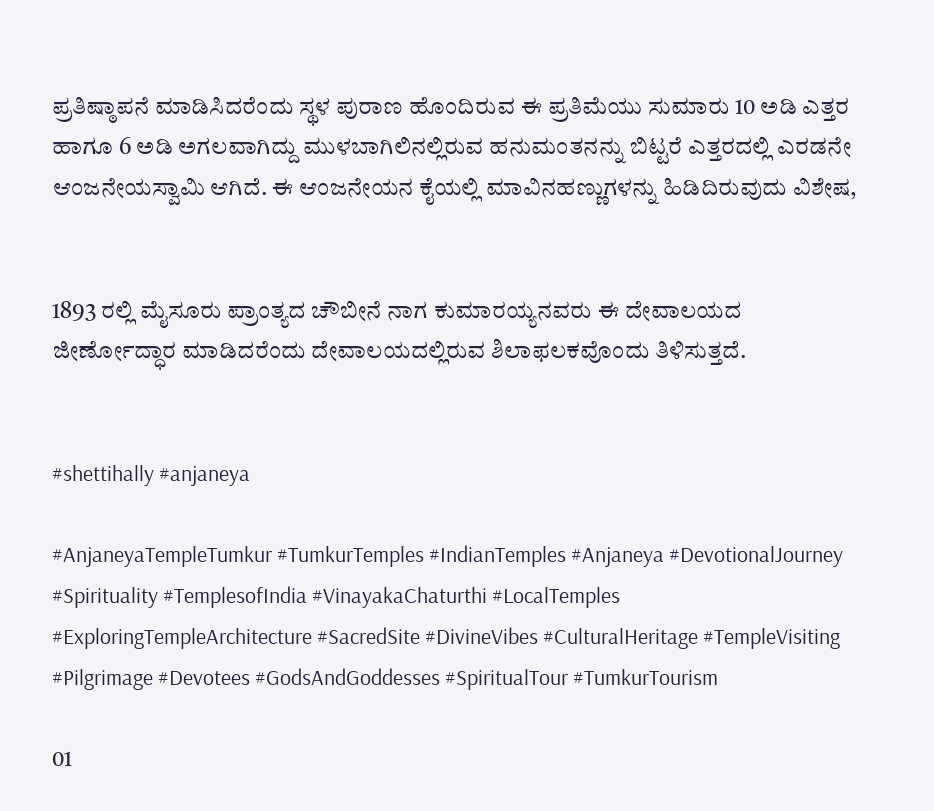ಪ್ರತಿಷ್ಠಾಪನೆ ಮಾಡಿಸಿದರೆಂದು ಸ್ಥಳ ಪುರಾಣ ಹೊಂದಿರುವ ಈ ಪ್ರತಿಮೆಯು ಸುಮಾರು 10 ಅಡಿ ಎತ್ತರ ಹಾಗೂ 6 ಅಡಿ ಅಗಲವಾಗಿದ್ದು ಮುಳಬಾಗಿಲಿನಲ್ಲಿರುವ ಹನುಮಂತನನ್ನು ಬಿಟ್ಟರೆ ಎತ್ತರದಲ್ಲಿ ಎರಡನೇ ಆಂಜನೇಯಸ್ವಾಮಿ ಆಗಿದೆ. ಈ ಆಂಜನೇಯನ ಕೈಯಲ್ಲಿ ಮಾವಿನಹಣ್ಣುಗಳನ್ನು ಹಿಡಿದಿರುವುದು ವಿಶೇಷ,


1893 ರಲ್ಲಿ ಮೈಸೂರು ಪ್ರಾಂತ್ಯದ ಚೌಬೀನೆ ನಾಗ ಕುಮಾರಯ್ಯನವರು ಈ ದೇವಾಲಯದ ಜೀರ್ಣೋದ್ಧಾರ ಮಾಡಿದರೆಂದು ದೇವಾಲಯದಲ್ಲಿರುವ ಶಿಲಾಫಲಕವೊಂದು ತಿಳಿಸುತ್ತದೆ.


#shettihally #anjaneya

#AnjaneyaTempleTumkur #TumkurTemples #IndianTemples #Anjaneya #DevotionalJourney #Spirituality #TemplesofIndia #VinayakaChaturthi #LocalTemples #ExploringTempleArchitecture #SacredSite #DivineVibes #CulturalHeritage #TempleVisiting #Pilgrimage #Devotees #GodsAndGoddesses #SpiritualTour #TumkurTourism

01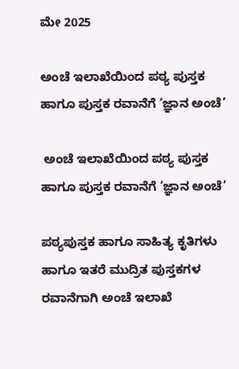ಮೇ 2025

ಅಂಚೆ ಇಲಾಖೆಯಿಂದ ಪಠ್ಯ ಪುಸ್ತಕ ಹಾಗೂ ಪುಸ್ತಕ ರವಾನೆಗೆ ‘ಜ್ಞಾನ ಅಂಚೆ’

 ಅಂಚೆ ಇಲಾಖೆಯಿಂದ ಪಠ್ಯ ಪುಸ್ತಕ ಹಾಗೂ ಪುಸ್ತಕ ರವಾನೆಗೆ ‘ಜ್ಞಾನ ಅಂಚೆ’

ಪಠ್ಯಪುಸ್ತಕ ಹಾಗೂ ಸಾಹಿತ್ಯ ಕೃತಿಗಳು ಹಾಗೂ ಇತರೆ ಮುದ್ರಿತ ಪುಸ್ತಕಗಳ ರವಾನೆಗಾಗಿ ಅಂಚೆ ಇಲಾಖೆ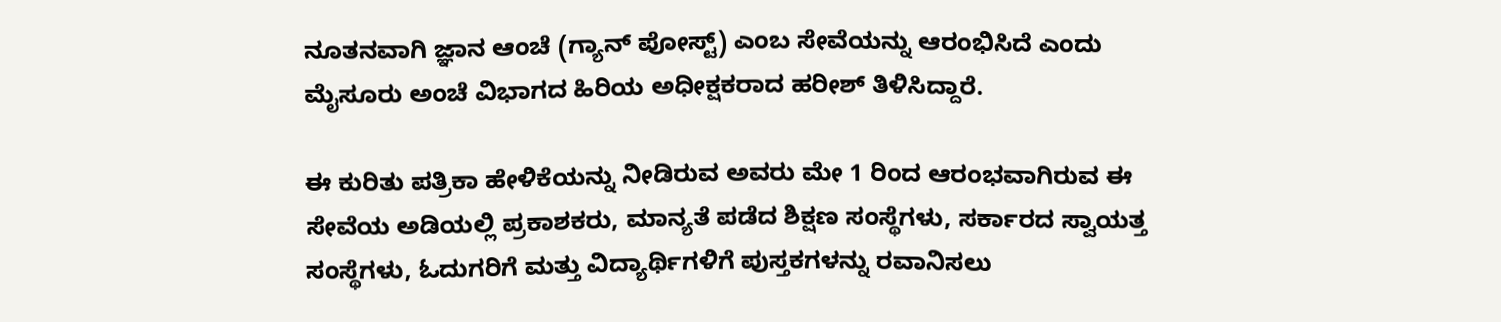ನೂತನವಾಗಿ ಜ್ಞಾನ ಆಂಚೆ (ಗ್ಯಾನ್ ಪೋಸ್ಟ್) ಎಂಬ ಸೇವೆಯನ್ನು ಆರಂಭಿಸಿದೆ ಎಂದು ಮೈಸೂರು ಅಂಚೆ ವಿಭಾಗದ ಹಿರಿಯ ಅಧೀಕ್ಷಕರಾದ ಹರೀಶ್ ತಿಳಿಸಿದ್ದಾರೆ.

ಈ ಕುರಿತು ಪತ್ರಿಕಾ ಹೇಳಿಕೆಯನ್ನು ನೀಡಿರುವ ಅವರು ಮೇ 1 ರಿಂದ ಆರಂಭವಾಗಿರುವ ಈ ಸೇವೆಯ ಅಡಿಯಲ್ಲಿ ಪ್ರಕಾಶಕರು, ಮಾನ್ಯತೆ ಪಡೆದ ಶಿಕ್ಷಣ ಸಂಸ್ಥೆಗಳು, ಸರ್ಕಾರದ ಸ್ವಾಯತ್ತ ಸಂಸ್ಥೆಗಳು, ಓದುಗರಿಗೆ ಮತ್ತು ವಿದ್ಯಾರ್ಥಿಗಳಿಗೆ ಪುಸ್ತಕಗಳನ್ನು ರವಾನಿಸಲು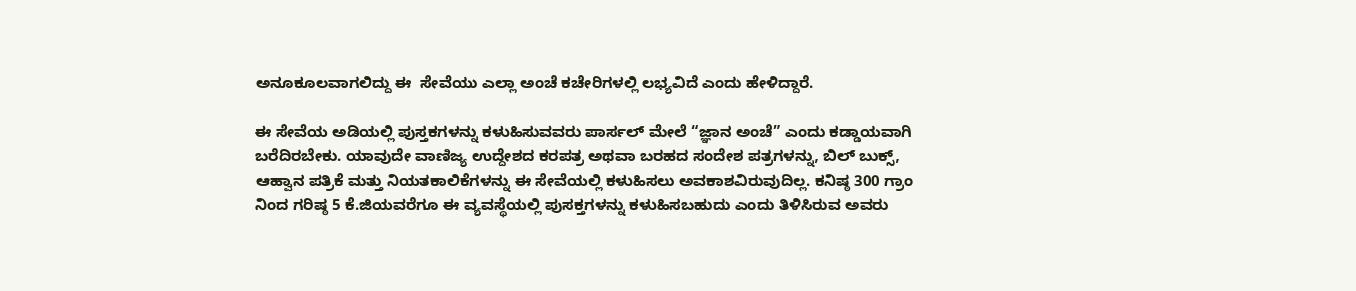ಅನೂಕೂಲವಾಗಲಿದ್ದು ಈ  ಸೇವೆಯು ಎಲ್ಲಾ ಅಂಚೆ ಕಚೇರಿಗಳಲ್ಲಿ ಲಭ್ಯವಿದೆ ಎಂದು ಹೇಳಿದ್ದಾರೆ.

ಈ ಸೇವೆಯ ಅಡಿಯಲ್ಲಿ ಪುಸ್ತಕಗಳನ್ನು ಕಳುಹಿಸುವವರು ಪಾರ್ಸಲ್ ಮೇಲೆ “ಜ್ಞಾನ ಅಂಚೆ” ಎಂದು ಕಡ್ಡಾಯವಾಗಿ ಬರೆದಿರಬೇಕು. ಯಾವುದೇ ವಾಣಿಜ್ಯ ಉದ್ದೇಶದ ಕರಪತ್ರ ಅಥವಾ ಬರಹದ ಸಂದೇಶ ಪತ್ರಗಳನ್ನು, ಬಿಲ್ ಬುಕ್ಸ್, ಆಹ್ವಾನ ಪತ್ರಿಕೆ ಮತ್ತು ನಿಯತಕಾಲಿಕೆಗಳನ್ನು ಈ ಸೇವೆಯಲ್ಲಿ ಕಳುಹಿಸಲು ಅವಕಾಶವಿರುವುದಿಲ್ಲ. ಕನಿಷ್ಠ 300 ಗ್ರಾಂ ನಿಂದ ಗರಿಷ್ಠ 5 ಕೆ.ಜಿಯವರೆಗೂ ಈ ವ್ಯವಸ್ಥೆಯಲ್ಲಿ ಪುಸಕ್ತಗಳನ್ನು ಕಳುಹಿಸಬಹುದು ಎಂದು ತಿಳಿಸಿರುವ ಅವರು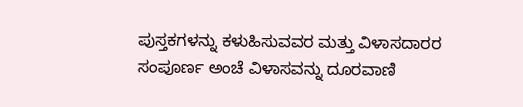ಪುಸ್ತಕಗಳನ್ನು ಕಳುಹಿಸುವವರ ಮತ್ತು ವಿಳಾಸದಾರರ ಸಂಪೂರ್ಣ ಅಂಚೆ ವಿಳಾಸವನ್ನು ದೂರವಾಣಿ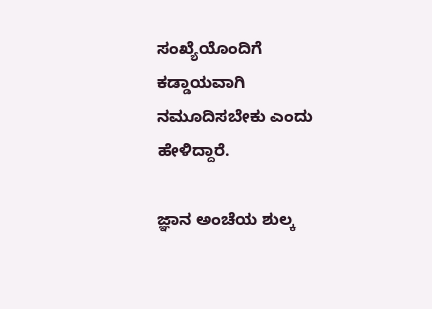ಸಂಖ್ಯೆಯೊಂದಿಗೆ ಕಡ್ಡಾಯವಾಗಿ ನಮೂದಿಸಬೇಕು ಎಂದು ಹೇಳಿದ್ದಾರೆ.

ಜ್ಞಾನ ಅಂಚೆಯ ಶುಲ್ಕ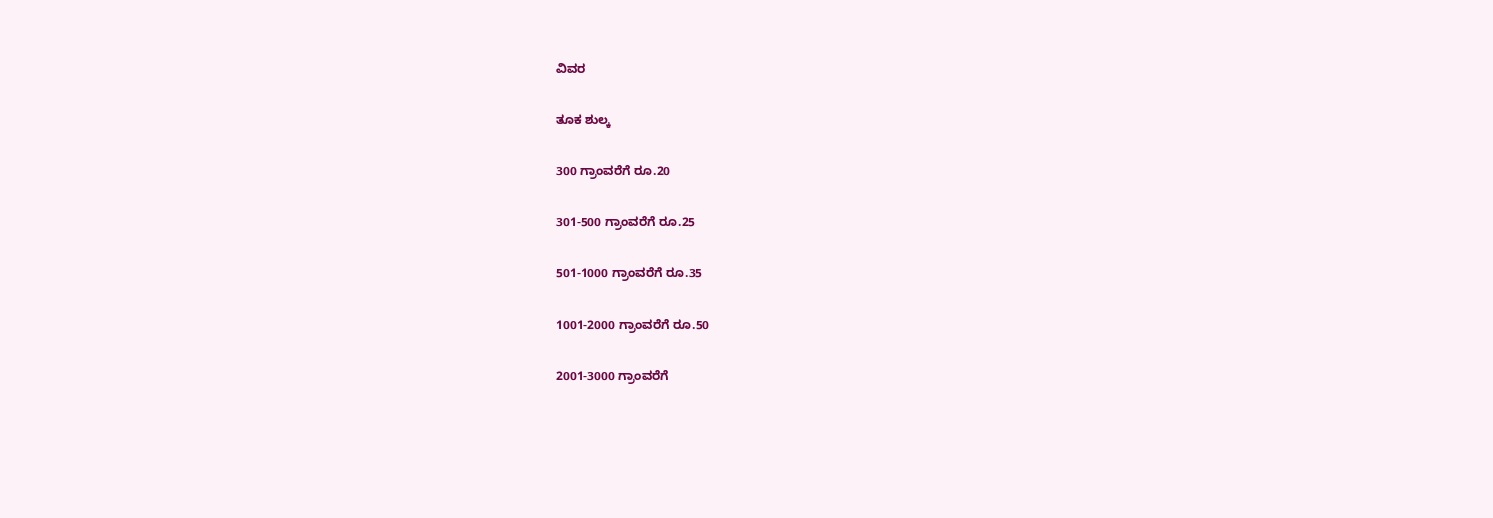ವಿವರ

ತೂಕ ಶುಲ್ಕ

300 ಗ್ರಾಂವರೆಗೆ ರೂ.20

301-500 ಗ್ರಾಂವರೆಗೆ ರೂ.25

501-1000 ಗ್ರಾಂವರೆಗೆ ರೂ.35

1001-2000 ಗ್ರಾಂವರೆಗೆ ರೂ.50

2001-3000 ಗ್ರಾಂವರೆಗೆ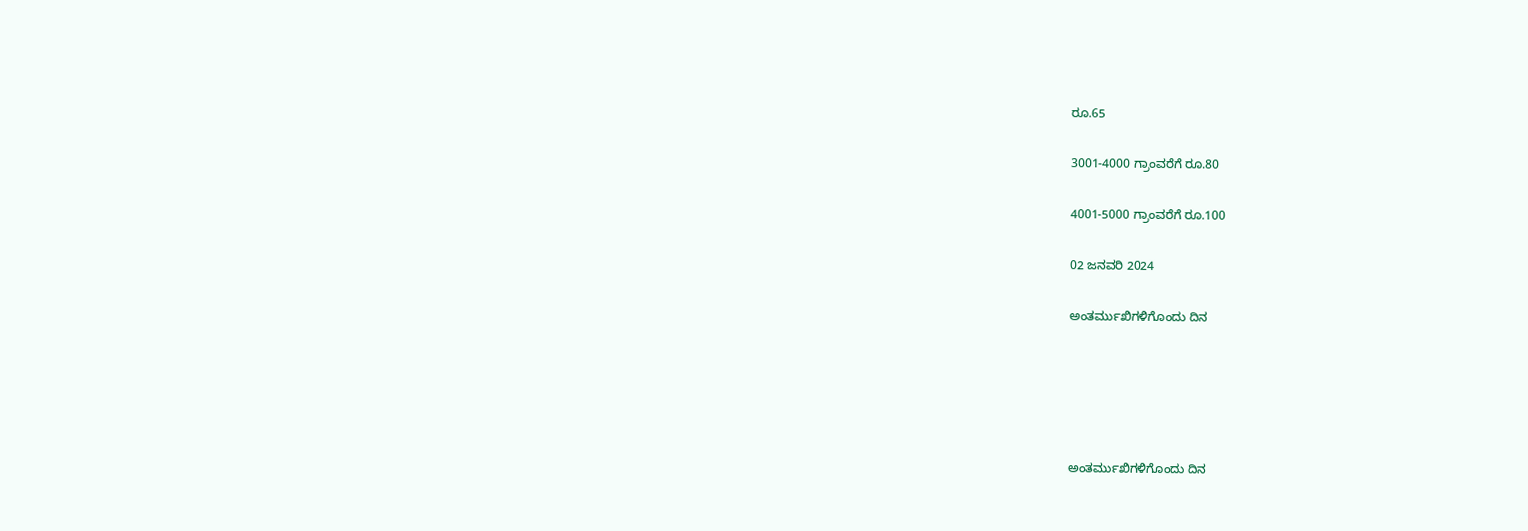ರೂ.65

3001-4000 ಗ್ರಾಂವರೆಗೆ ರೂ.80

4001-5000 ಗ್ರಾಂವರೆಗೆ ರೂ.100

02 ಜನವರಿ 2024

ಅಂತರ್ಮುಖಿಗಳಿಗೊಂದು ದಿನ





ಅಂತರ್ಮುಖಿಗಳಿಗೊಂದು ದಿನ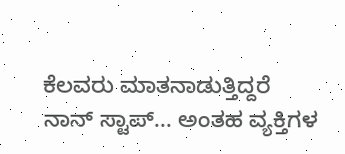ಕೆಲವರು ಮಾತನಾಡುತ್ತಿದ್ದರೆ ನಾನ್ ಸ್ಟಾಪ್... ಅಂತಹ ವ್ಯಕ್ತಿಗಳ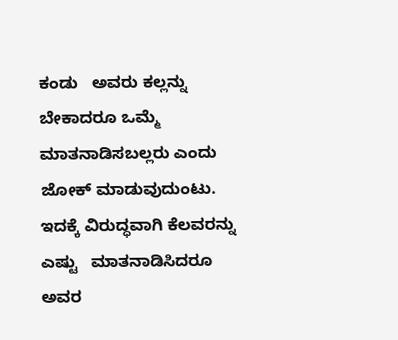ಕಂಡು   ಅವರು ಕಲ್ಲನ್ನು ಬೇಕಾದರೂ ಒಮ್ಮೆ ಮಾತನಾಡಿಸಬಲ್ಲರು ಎಂದು ಜೋಕ್ ಮಾಡುವುದುಂಟು. ಇದಕ್ಕೆ ವಿರುದ್ಧವಾಗಿ ಕೆಲವರನ್ನು ಎಷ್ಟು   ಮಾತನಾಡಿಸಿದರೂ ಅವರ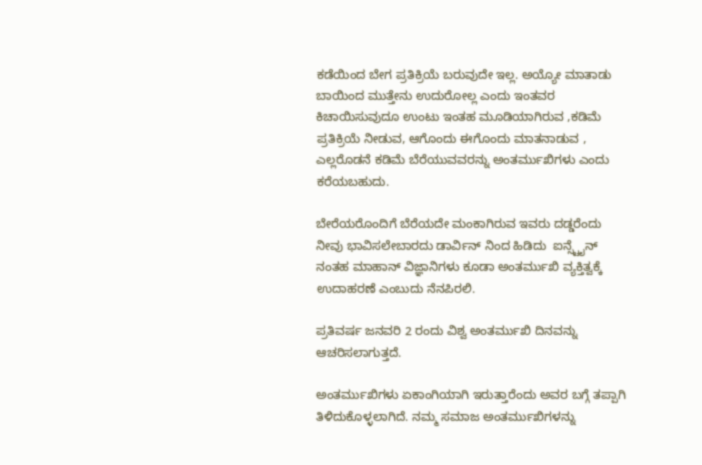ಕಡೆಯಿಂದ ಬೇಗ ಪ್ರತಿಕ್ರಿಯೆ ಬರುವುದೇ ಇಲ್ಲ. ಅಯ್ಯೋ ಮಾತಾಡು ಬಾಯಿಂದ ಮುತ್ತೇನು ಉದುರೋಲ್ಲ ಎಂದು ಇಂತವರ ಕಿಚಾಯಿಸುವುದೂ ಉಂಟು ಇಂತಹ ಮೂಡಿಯಾಗಿರುವ ,ಕಡಿಮೆ ಪ್ರತಿಕ್ರಿಯೆ ನೀಡುವ, ಆಗೊಂದು ಈಗೊಂದು ಮಾತನಾಡುವ , ಎಲ್ಲರೊಡನೆ ಕಡಿಮೆ ಬೆರೆಯುವವರನ್ನು ಅಂತರ್ಮುಖಿಗಳು ಎಂದು ಕರೆಯಬಹುದು.

ಬೇರೆಯರೊಂದಿಗೆ ಬೆರೆಯದೇ ಮಂಕಾಗಿರುವ ಇವರು ದಡ್ಡರೆಂದು ನೀವು ಭಾವಿಸಲೇಬಾರದು ಡಾರ್ವಿನ್ ನಿಂದ ಹಿಡಿದು  ಐನ್ಸ್ಟೈನ್ ನಂತಹ ಮಾಹಾನ್ ವಿಜ್ಞಾನಿಗಳು ಕೂಡಾ ಅಂತರ್ಮುಖಿ ವ್ಯಕ್ತಿತ್ವಕ್ಕೆ ಉದಾಹರಣೆ ಎಂಬುದು ನೆನಪಿರಲಿ.

ಪ್ರತಿವರ್ಷ ಜನವರಿ 2 ರಂದು ವಿಶ್ವ ಅಂತರ್ಮುಖಿ ದಿನವನ್ನು ಆಚರಿಸಲಾಗುತ್ತದೆ.

ಅಂತರ್ಮುಖಿಗಳು ಏಕಾಂಗಿಯಾಗಿ ಇರುತ್ತಾರೆಂದು ಅವರ ಬಗ್ಗೆ ತಪ್ಪಾಗಿ ತಿಳಿದುಕೊಳ್ಳಲಾಗಿದೆ. ನಮ್ಮ ಸಮಾಜ ಅಂತರ್ಮುಖಿಗಳನ್ನು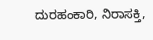ದುರಹಂಕಾರಿ, ನಿರಾಸಕ್ತಿ,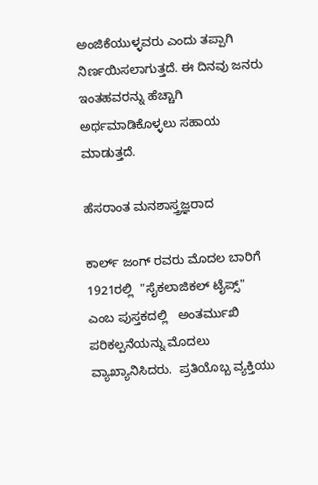ಅಂಜಿಕೆಯುಳ್ಳವರು ಎಂದು ತಪ್ಪಾಗಿ ನಿರ್ಣಯಿಸಲಾಗುತ್ತದೆ. ಈ ದಿನವು ಜನರು ಇಂತಹವರನ್ನು ಹೆಚ್ಚಾಗಿ ಅರ್ಥಮಾಡಿಕೊಳ್ಳಲು ಸಹಾಯ ಮಾಡುತ್ತದೆ.

ಹೆಸರಾಂತ ಮನಶಾಸ್ತ್ರಜ್ಞರಾದ

ಕಾರ್ಲ್ ಜಂಗ್ ರವರು ಮೊದಲ ಬಾರಿಗೆ    1921ರಲ್ಲಿ  "ಸೈಕಲಾಜಿಕಲ್ ಟೈಪ್ಸ್" ಎಂಬ ಪುಸ್ತಕದಲ್ಲಿ   ಅಂತರ್ಮುಖಿ ಪರಿಕಲ್ಪನೆಯನ್ನು ಮೊದಲು ವ್ಯಾಖ್ಯಾನಿಸಿದರು.  ಪ್ರತಿಯೊಬ್ಬ ವ್ಯಕ್ತಿಯು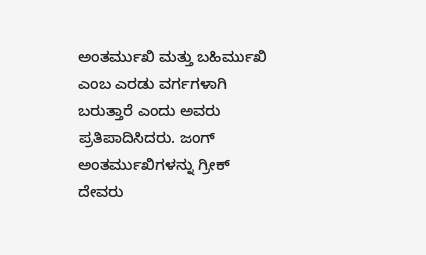ಅಂತರ್ಮುಖಿ ಮತ್ತು ಬಹಿರ್ಮುಖಿ ಎಂಬ ಎರಡು ವರ್ಗಗಳಾಗಿ ಬರುತ್ತಾರೆ ಎಂದು ಅವರು ಪ್ರತಿಪಾದಿಸಿದರು. ಜಂಗ್ ಅಂತರ್ಮುಖಿಗಳನ್ನು ಗ್ರೀಕ್ ದೇವರು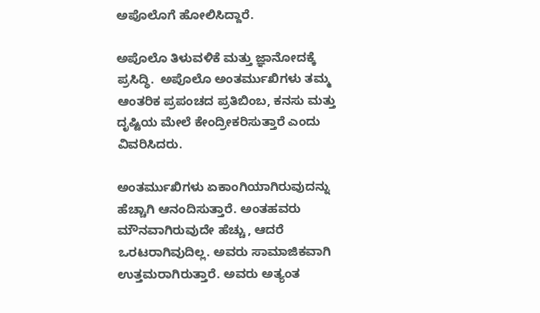ಅಪೊಲೊಗೆ ಹೋಲಿಸಿದ್ದಾರೆ.

ಅಪೊಲೊ ತಿಳುವಳಿಕೆ ಮತ್ತು ಜ್ಞಾನೋದಕ್ಕೆ ಪ್ರಸಿದ್ಧಿ.  ಅಪೊಲೊ ಅಂತರ್ಮುಖಿಗಳು ತಮ್ಮ ಆಂತರಿಕ ಪ್ರಪಂಚದ ಪ್ರತಿಬಿಂಬ, ಕನಸು ಮತ್ತು ದೃಷ್ಟಿಯ ಮೇಲೆ ಕೇಂದ್ರೀಕರಿಸುತ್ತಾರೆ ಎಂದು ವಿವರಿಸಿದರು.

ಅಂತರ್ಮುಖಿಗಳು ಏಕಾಂಗಿಯಾಗಿರುವುದನ್ನು ಹೆಚ್ಚಾಗಿ ಆನಂದಿಸುತ್ತಾರೆ. ಅಂತಹವರು ಮೌನವಾಗಿರುವುದೇ ಹೆಚ್ಚು, ಆದರೆ ಒರಟರಾಗಿವುದಿಲ್ಲ. ಅವರು ಸಾಮಾಜಿಕವಾಗಿ ಉತ್ತಮರಾಗಿರುತ್ತಾರೆ. ಅವರು ಅತ್ಯಂತ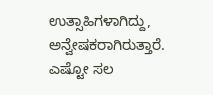ಉತ್ಸಾಹಿಗಳಾಗಿದ್ದು, ಅನ್ವೇಷಕರಾಗಿರುತ್ತಾರೆ. ಎಷ್ಟೋ ಸಲ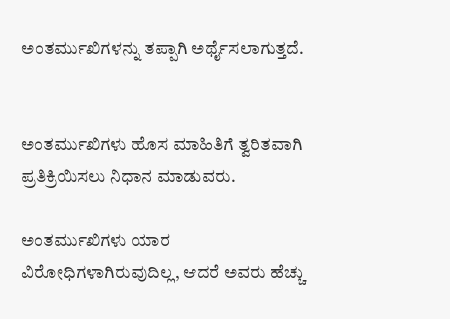ಅಂತರ್ಮುಖಿಗಳನ್ನು ತಪ್ಪಾಗಿ ಅರ್ಥೈಸಲಾಗುತ್ತದೆ.


ಅಂತರ್ಮುಖಿಗಳು ಹೊಸ ಮಾಹಿತಿಗೆ ತ್ವರಿತವಾಗಿ ಪ್ರತಿಕ್ರಿಯಿಸಲು ನಿಧಾನ ಮಾಡುವರು.

ಅಂತರ್ಮುಖಿಗಳು ಯಾರ ವಿರೋಧಿಗಳಾಗಿರುವುದಿಲ್ಲ, ಆದರೆ ಅವರು ಹೆಚ್ಚು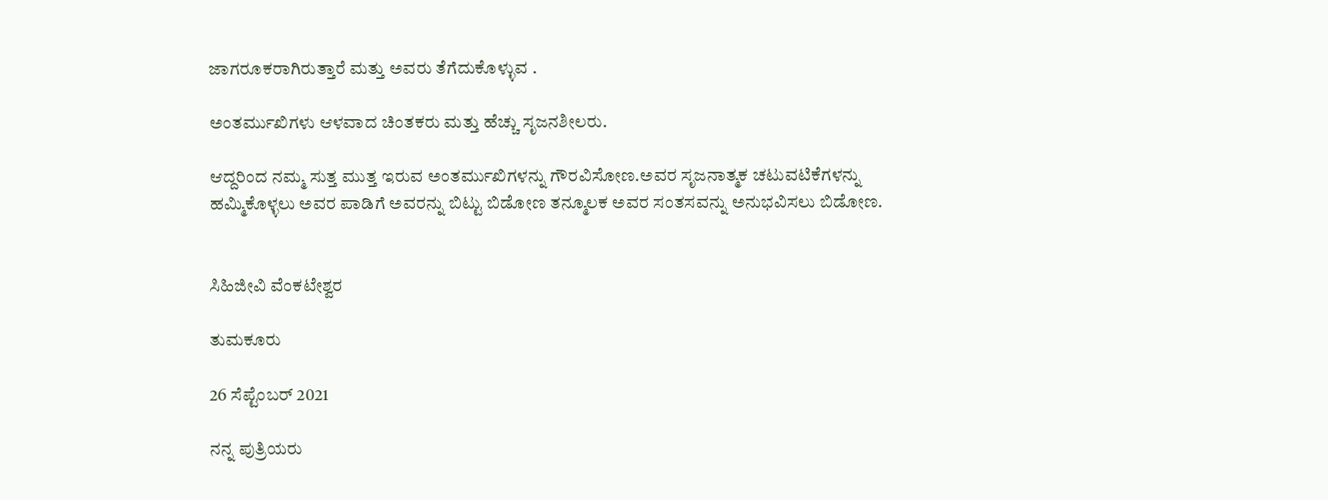ಜಾಗರೂಕರಾಗಿರುತ್ತಾರೆ ಮತ್ತು ಅವರು ತೆಗೆದುಕೊಳ್ಳುವ .

ಅಂತರ್ಮುಖಿಗಳು ಆಳವಾದ ಚಿಂತಕರು ಮತ್ತು ಹೆಚ್ಚು ಸೃಜನಶೀಲರು.

ಆದ್ದರಿಂದ ನಮ್ಮ ಸುತ್ತ ಮುತ್ತ ಇರುವ ಅಂತರ್ಮುಖಿಗಳನ್ನು ಗೌರವಿಸೋಣ.ಅವರ ಸೃಜನಾತ್ಮಕ ಚಟುವಟಿಕೆಗಳನ್ನು ಹಮ್ಮಿಕೊಳ್ಳಲು ಅವರ ಪಾಡಿಗೆ ಅವರನ್ನು ಬಿಟ್ಟು ಬಿಡೋಣ ತನ್ಮೂಲಕ ಅವರ ಸಂತಸವನ್ನು ಅನುಭವಿಸಲು ಬಿಡೋಣ.


ಸಿಹಿಜೀವಿ ವೆಂಕಟೇಶ್ವರ

ತುಮಕೂರು

26 ಸೆಪ್ಟೆಂಬರ್ 2021

ನನ್ನ ಪುತ್ರಿಯರು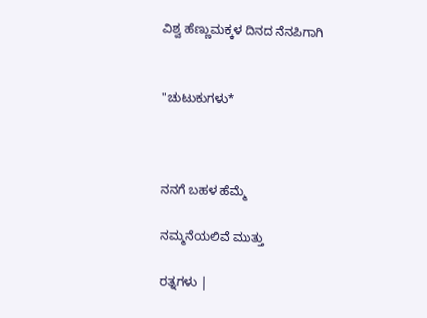ವಿಶ್ವ ಹೆಣ್ಣುಮಕ್ಕಳ ದಿನದ ನೆನಪಿಗಾಗಿ


"ಚುಟುಕುಗಳು*



ನನಗೆ ಬಹಳ ಹೆಮ್ಮೆ

ನಮ್ಮನೆಯಲಿವೆ ಮುತ್ತು

ರತ್ನಗಳು |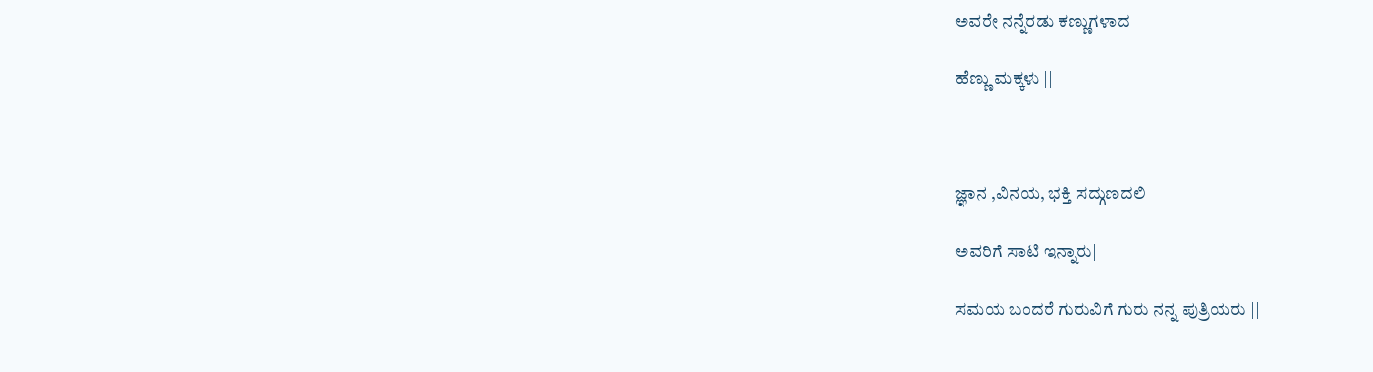ಅವರೇ ನನ್ನೆರಡು ಕಣ್ಣುಗಳಾದ

ಹೆಣ್ಣು ಮಕ್ಕಳು ||



ಜ್ಞಾನ ,ವಿನಯ, ಭಕ್ತಿ ಸದ್ಗುಣದಲಿ

ಅವರಿಗೆ ಸಾಟಿ ಇನ್ನಾರು|

ಸಮಯ ಬಂದರೆ ಗುರುವಿಗೆ ಗುರು ನನ್ನ ಪುತ್ರಿಯರು ||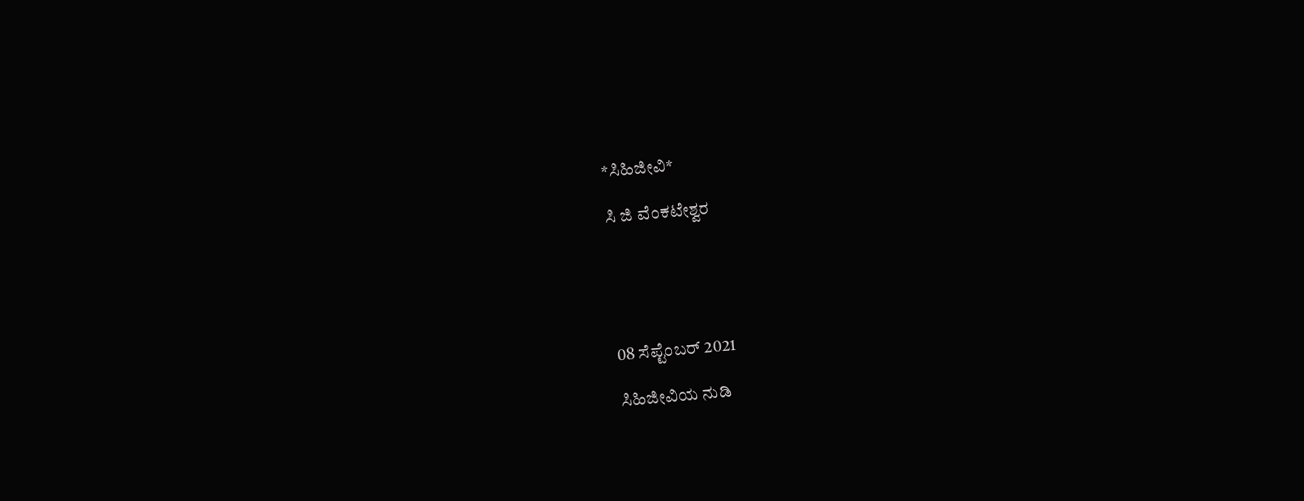*ಸಿಹಿಜೀವಿ*

ಸಿ ಜಿ ವೆಂಕಟೇಶ್ವರ





08 ಸೆಪ್ಟೆಂಬರ್ 2021

ಸಿಹಿಜೀವಿಯ ನುಡಿ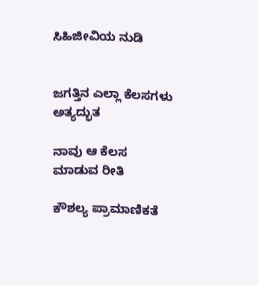ಸಿಹಿಜೀವಿಯ ನುಡಿ


ಜಗತ್ತಿನ ಎಲ್ಲಾ ಕೆಲಸಗಳು ಅತ್ಯದ್ಭುತ

ನಾವು ಆ ಕೆಲಸ ಮಾಡುವ ರೀತಿ

ಕೌಶಲ್ಯ ಪ್ರಾಮಾಣಿಕತೆ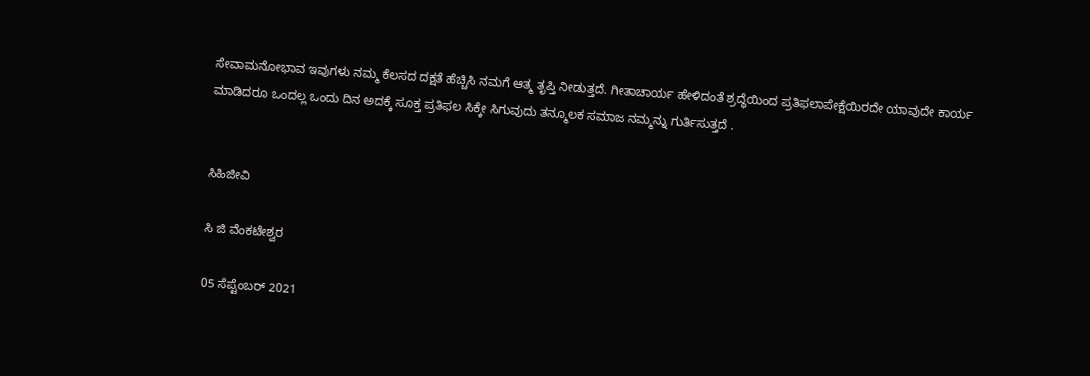ಸೇವಾಮನೋಭಾವ ಇವುಗಳು ನಮ್ಮ ಕೆಲಸದ ದಕ್ಷತೆ ಹೆಚ್ಚಿಸಿ ನಮಗೆ ಆತ್ಮ ತೃಪ್ತಿ ನೀಡುತ್ತದೆ. ಗೀತಾಚಾರ್ಯ ಹೇಳಿದಂತೆ ಶ್ರದ್ಧೆಯಿಂದ ಪ್ರತಿಫಲಾಪೇಕ್ಷೆಯಿರದೇ ಯಾವುದೇ ಕಾರ್ಯ ಮಾಡಿದರೂ ಒಂದಲ್ಲ ಒಂದು ದಿನ ಅದಕ್ಕೆ ಸೂಕ್ತ ಪ್ರತಿಫಲ ಸಿಕ್ಕೇ ಸಿಗುವುದು ತನ್ಮೂಲಕ ಸಮಾಜ ನಮ್ಮನ್ನು ಗುರ್ತಿಸುತ್ತದೆ .


ಸಿಹಿಜೀವಿ

ಸಿ ಜಿ ವೆಂಕಟೇಶ್ವರ

05 ಸೆಪ್ಟೆಂಬರ್ 2021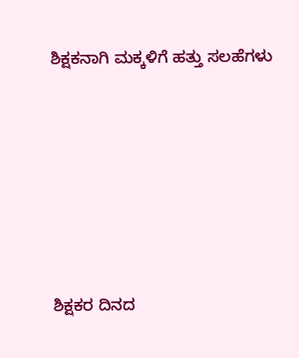ಶಿಕ್ಷಕನಾಗಿ ಮಕ್ಕಳಿಗೆ ಹತ್ತು ಸಲಹೆಗಳು






ಶಿಕ್ಷಕರ ದಿನದ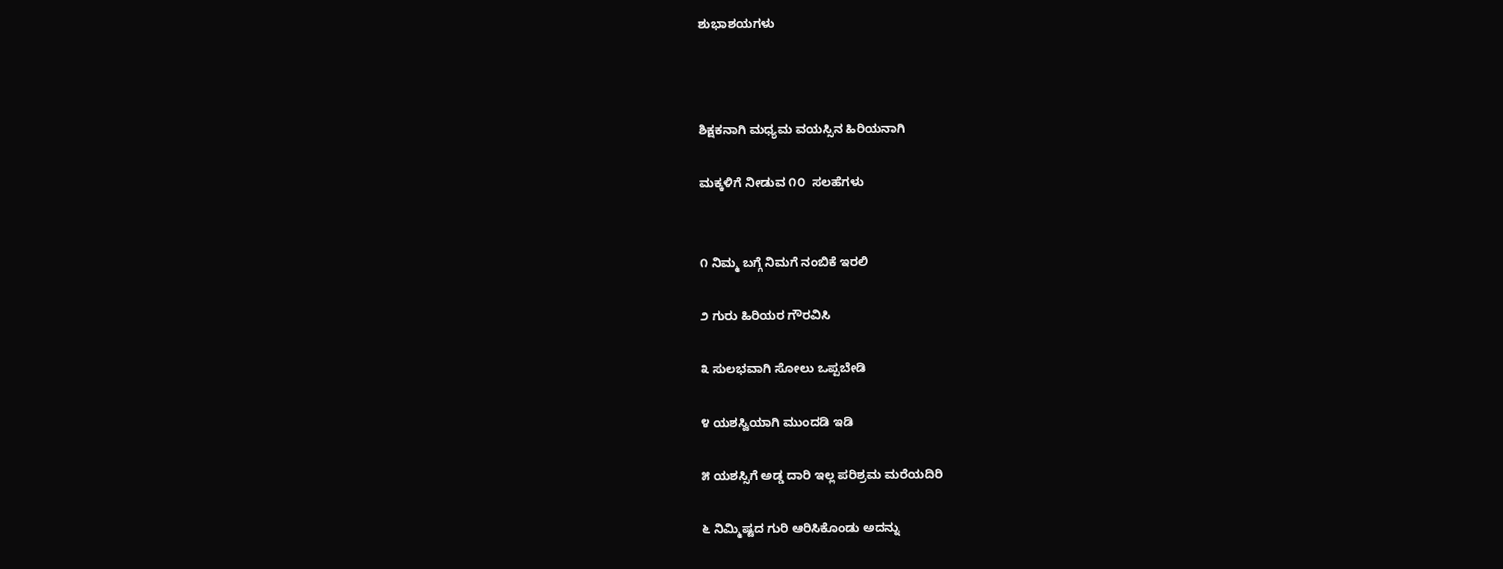ಶುಭಾಶಯಗಳು



ಶಿಕ್ಷಕನಾಗಿ ಮಧ್ಯಮ ವಯಸ್ಸಿನ ಹಿರಿಯನಾಗಿ

ಮಕ್ಕಳಿಗೆ ನೀಡುವ ೧೦  ಸಲಹೆಗಳು


೧ ನಿಮ್ಮ ಬಗ್ಗೆ ನಿಮಗೆ ನಂಬಿಕೆ ಇರಲಿ

೨ ಗುರು ಹಿರಿಯರ ಗೌರವಿಸಿ

೩ ಸುಲಭವಾಗಿ ಸೋಲು ಒಪ್ಪಬೇಡಿ

೪ ಯಶಸ್ವಿಯಾಗಿ ಮುಂದಡಿ ಇಡಿ

೫ ಯಶಸ್ಸಿಗೆ ಅಡ್ಡ ದಾರಿ ಇಲ್ಲ ಪರಿಶ್ರಮ ಮರೆಯದಿರಿ

೬ ನಿಮ್ಮಿಷ್ಟದ ಗುರಿ ಆರಿಸಿಕೊಂಡು ಅದನ್ನು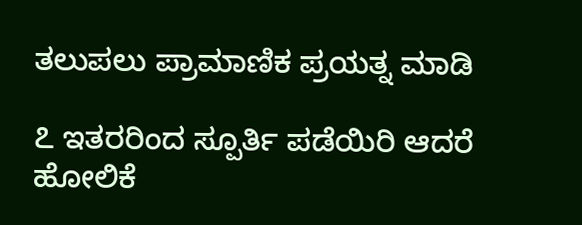ತಲುಪಲು ಪ್ರಾಮಾಣಿಕ ಪ್ರಯತ್ನ ಮಾಡಿ

೭ ಇತರರಿಂದ ಸ್ಪೂರ್ತಿ ಪಡೆಯಿರಿ ಆದರೆ ಹೋಲಿಕೆ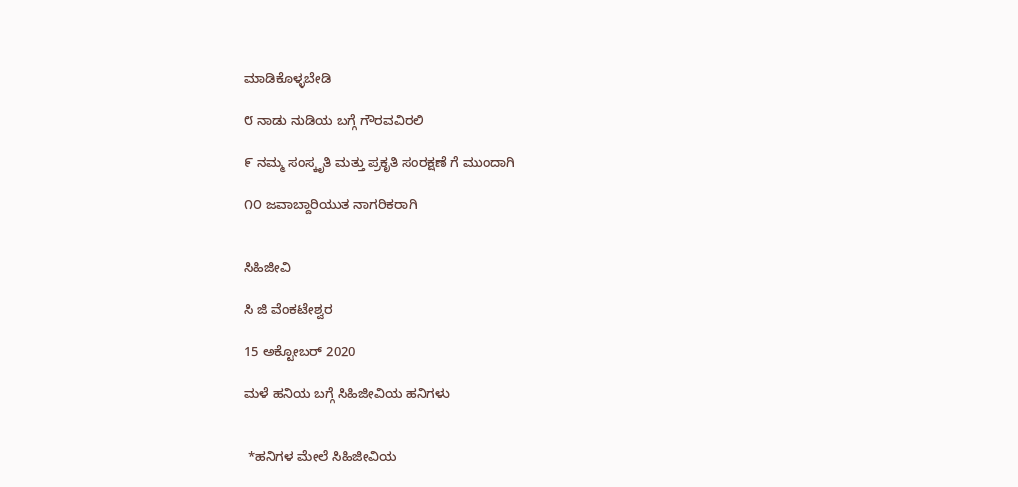ಮಾಡಿಕೊಳ್ಳಬೇಡಿ

೮ ನಾಡು ನುಡಿಯ ಬಗ್ಗೆ ಗೌರವವಿರಲಿ

೯ ನಮ್ಮ ಸಂಸ್ಕೃತಿ ಮತ್ತು ಪ್ರಕೃತಿ ಸಂರಕ್ಷಣೆ ಗೆ ಮುಂದಾಗಿ

೧೦ ಜವಾಬ್ದಾರಿಯುತ ನಾಗರಿಕರಾಗಿ


ಸಿಹಿಜೀವಿ

ಸಿ ಜಿ ವೆಂಕಟೇಶ್ವರ

15 ಅಕ್ಟೋಬರ್ 2020

ಮಳೆ ಹನಿಯ ಬಗ್ಗೆ ಸಿಹಿಜೀವಿಯ ಹನಿಗಳು


 *ಹನಿಗಳ ಮೇಲೆ ಸಿಹಿಜೀವಿಯ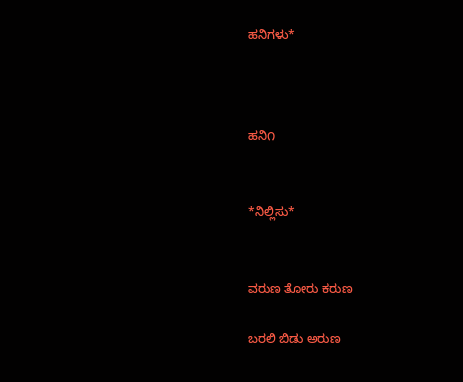ಹನಿಗಳು*



ಹನಿ೧


*ನಿಲ್ಲಿಸು*


ವರುಣ ತೋರು ಕರುಣ

ಬರಲಿ ಬಿಡು ಅರುಣ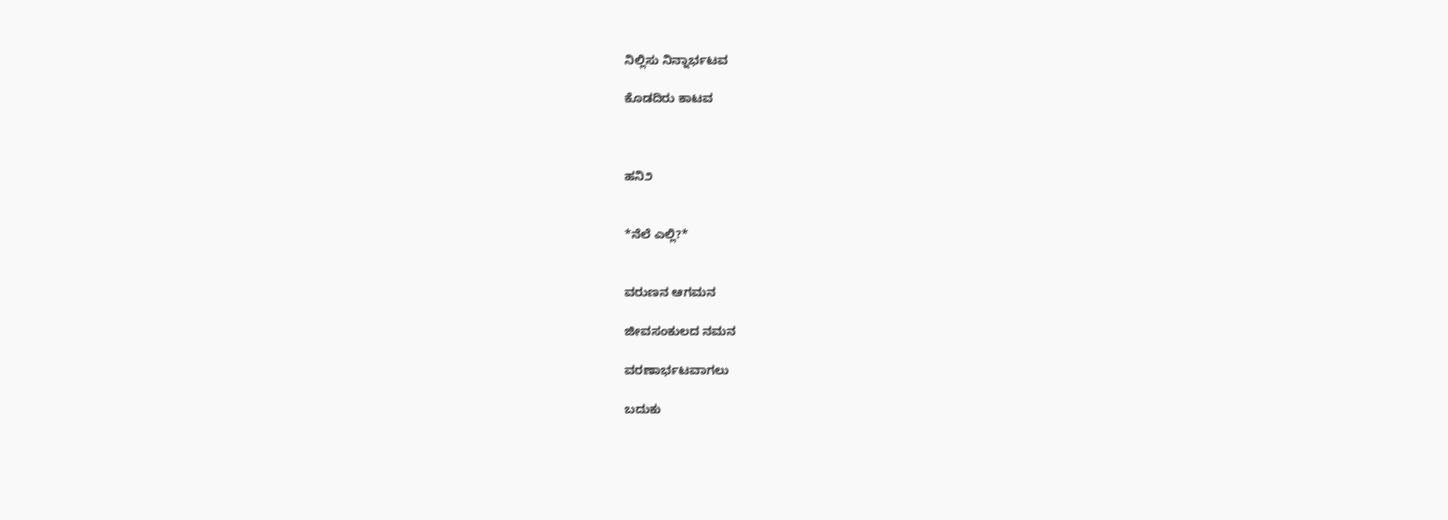ನಿಲ್ಲಿಸು ನಿನ್ನಾರ್ಭಟವ

ಕೊಡದಿರು ಕಾಟವ



ಹನಿ೨


*ನೆಲೆ ಎಲ್ಲಿ?*


ವರುಣನ ಆಗಮನ

ಜೀವಸಂಕುಲದ ನಮನ

ವರಣಾರ್ಭಟವಾಗಲು

ಬದುಕು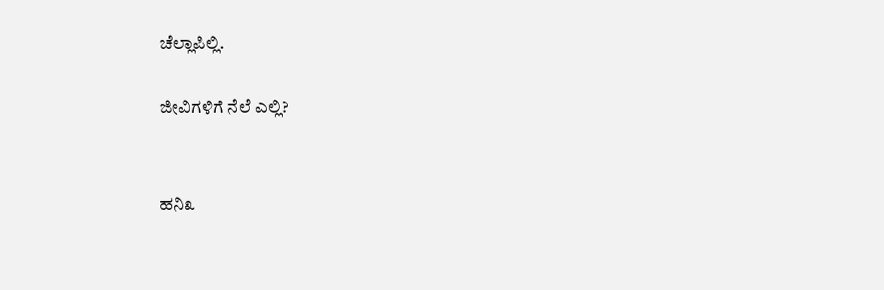ಚೆಲ್ಲಾಪಿಲ್ಲಿ.

ಜೀವಿಗಳಿಗೆ ನೆಲೆ ಎಲ್ಲಿ?


ಹನಿ೩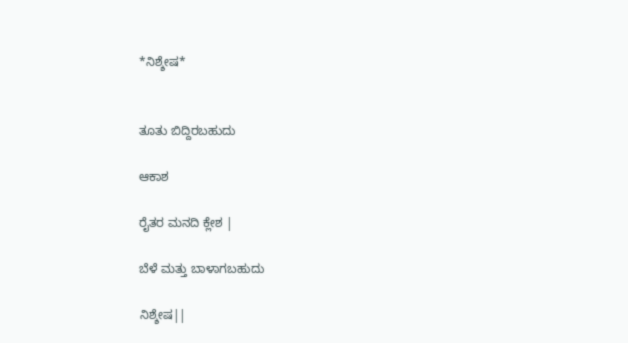*ನಿಶ್ಶೇಷ*


ತೂತು ಬಿದ್ದಿರಬಹುದು

ಆಕಾಶ

ರೈತರ ಮನದಿ ಕ್ಲೇಶ |

ಬೆಳೆ ಮತ್ತು ಬಾಳಾಗಬಹುದು

ನಿಶ್ಶೇಷ||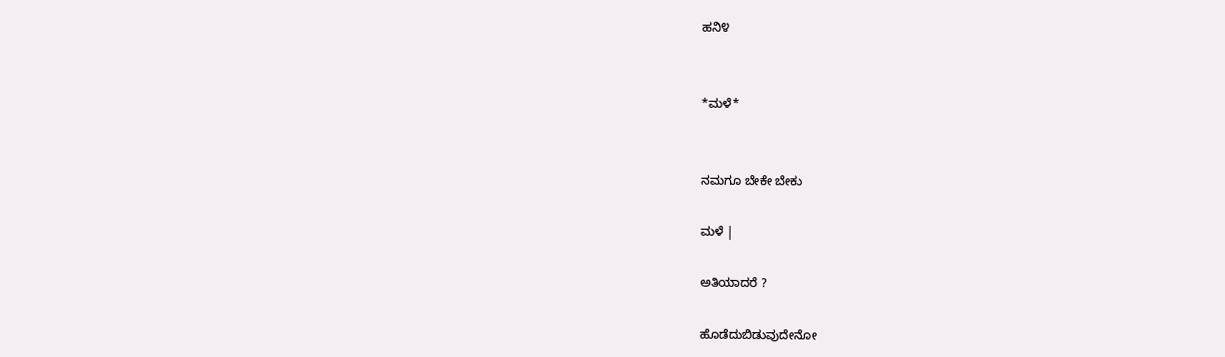ಹನಿ೪


*ಮಳೆ*


ನಮಗೂ ಬೇಕೇ ಬೇಕು

ಮಳೆ |

ಅತಿಯಾದರೆ ?

ಹೊಡೆದುಬಿಡುವುದೇನೋ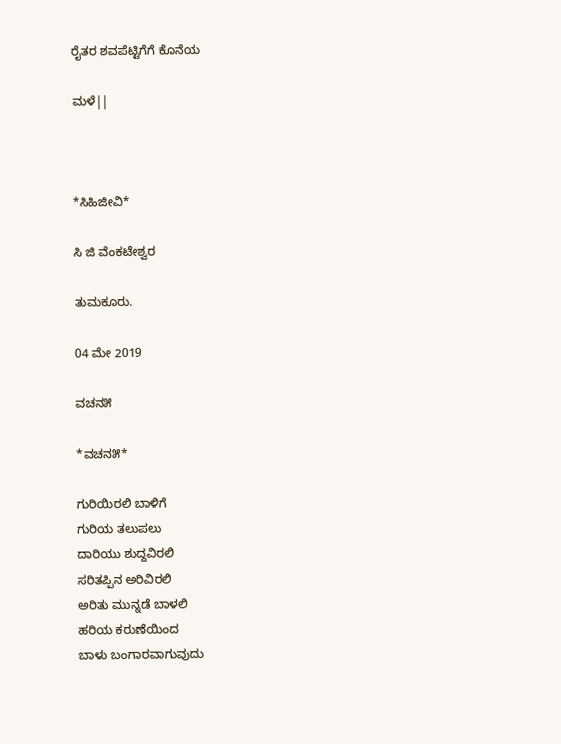ರೈತರ ಶವಪೆಟ್ಟಿಗೆಗೆ ಕೊನೆಯ

ಮಳೆ||



*ಸಿಹಿಜೀವಿ*

ಸಿ ಜಿ ವೆಂಕಟೇಶ್ವರ

ತುಮಕೂರು.

04 ಮೇ 2019

ವಚನ೫

*ವಚನ೫*

ಗುರಿಯಿರಲಿ ಬಾಳಿಗೆ
ಗುರಿಯ ತಲುಪಲು
ದಾರಿಯು ಶುದ್ದವಿರಲಿ
ಸರಿತಪ್ಪಿನ ಅರಿವಿರಲಿ
ಅರಿತು ಮುನ್ನಡೆ ಬಾಳಲಿ
ಹರಿಯ ಕರುಣೆಯಿಂದ
ಬಾಳು ಬಂಗಾರವಾಗುವುದು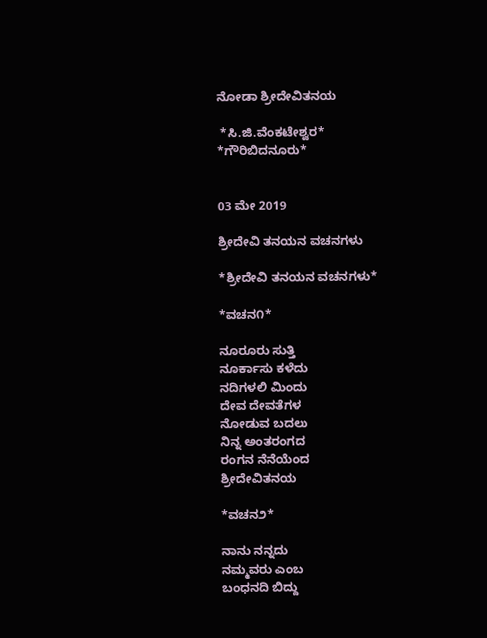ನೋಡಾ ಶ್ರೀದೇವಿತನಯ

 *ಸಿ.ಜಿ.ವೆಂಕಟೇಶ್ವರ*
*ಗೌರಿಬಿದನೂರು*


03 ಮೇ 2019

ಶ್ರೀದೇವಿ ತನಯನ ವಚನಗಳು

*ಶ್ರೀದೇವಿ ತನಯನ ವಚನಗಳು*

*ವಚನ೧*

ನೂರೂರು ಸುತ್ತಿ
ನೂರ್ಕಾಸು ಕಳೆದು
ನದಿಗಳಲಿ ಮಿಂದು
ದೇವ ದೇವತೆಗಳ
ನೋಡುವ ಬದಲು
ನಿನ್ನ ಅಂತರಂಗದ
ರಂಗನ ನೆನೆಯೆಂದ
ಶ್ರೀದೇವಿತನಯ

*ವಚನ೨*

ನಾನು ನನ್ನದು
ನಮ್ಮವರು ಎಂಬ
ಬಂಧನದಿ ಬಿದ್ದು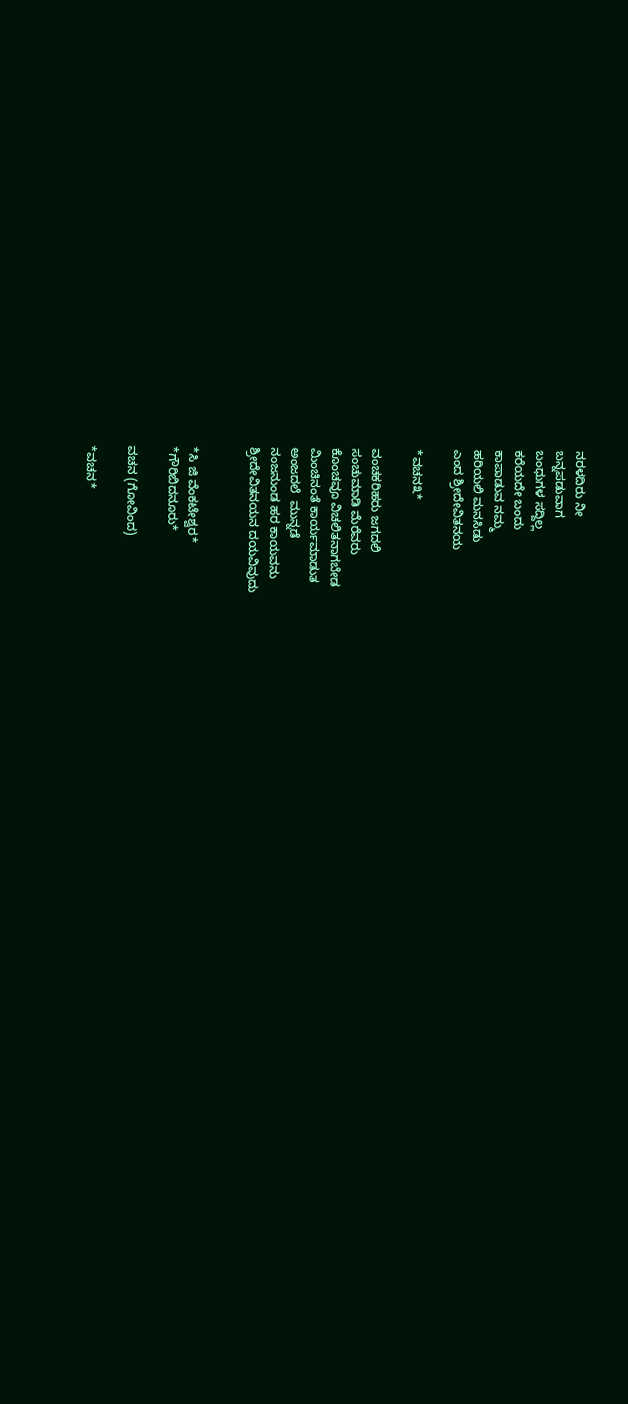ನರಳದಿರು ನೀ
ಬನ್ನಪಡುವಾಗ
ಬಂಧುಗಳ ಸದ್ದಿಲ್ಲ
ಕರೆಯದೇ ಬಂದು
ಕಾಪಾಡುವ ನಮ್ಮ
ಹರಿಯಲಿ ಮನಸಿಡು
ಎಂದ ಶ್ರೀದೇವಿತನಯ

*ವಚನ೩*

ವಂಚಕರಿಹರು ಜಗದಲಿ
ಸಂಚುಮಾಡಿ ಮೆರೆವರು
ಕೊಂಚವೂ ವಿಚಲಿತನಾಗಬೇಡ
ಮಿಂಚಿನಂತೆ ಕಾರ್ಯಮಾಡುತ
ಅಂಜದಲೆ  ಮುನ್ನಡೆ
ನಂಜನುಂಡ ಹರ ಕಾಯವನು
ಶ್ರೀದೇವಿತನಯನ ದಯವಿವುದು


*ಸಿ ಜಿ ವೆಂಕಟೇಶ್ವರ*
*ಗೌರಿಬಿದನೂರು*

ವಚನ (ಗೋವಿಂದ)

*ವಚನ*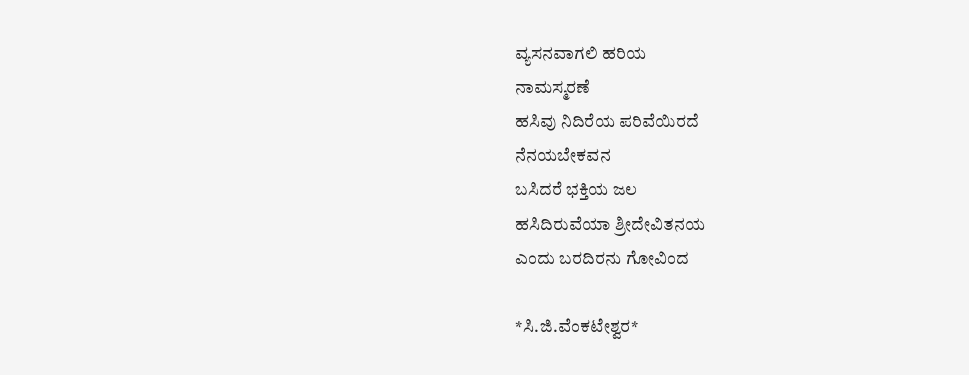ವ್ಯಸನವಾಗಲಿ ಹರಿಯ
ನಾಮಸ್ಮರಣೆ
ಹಸಿವು ನಿದಿರೆಯ ಪರಿವೆಯಿರದೆ
ನೆನಯಬೇಕವನ
ಬಸಿದರೆ ಭಕ್ತಿಯ ಜಲ
ಹಸಿದಿರುವೆಯಾ ಶ್ರೀದೇವಿತನಯ
ಎಂದು ಬರದಿರನು ಗೋವಿಂದ

*ಸಿ.ಜಿ.ವೆಂಕಟೇಶ್ವರ*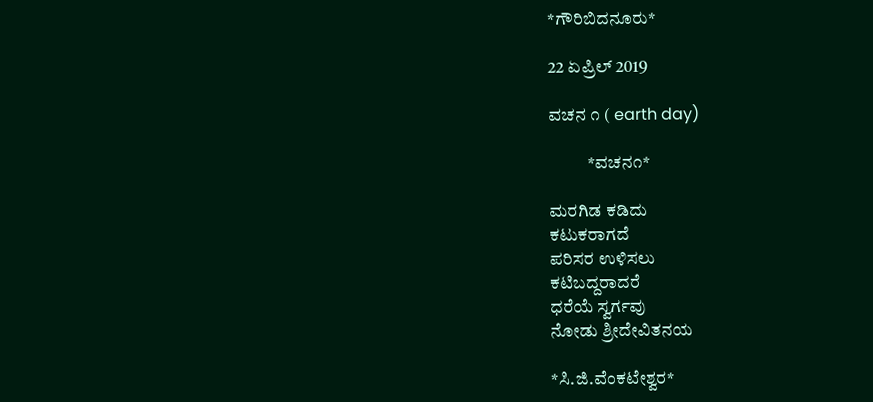*ಗೌರಿಬಿದನೂರು*

22 ಏಪ್ರಿಲ್ 2019

ವಚನ ೧ ( earth day)

           *ವಚನ೧*

ಮರಗಿಡ ಕಡಿದು
ಕಟುಕರಾಗದೆ
ಪರಿಸರ ಉಳಿಸಲು
ಕಟಿಬದ್ದರಾದರೆ
ಧರೆಯೆ ಸ್ವರ್ಗವು
ನೋಡು ಶ್ರೀದೇವಿತನಯ

*ಸಿ.ಜಿ.ವೆಂಕಟೇಶ್ವರ*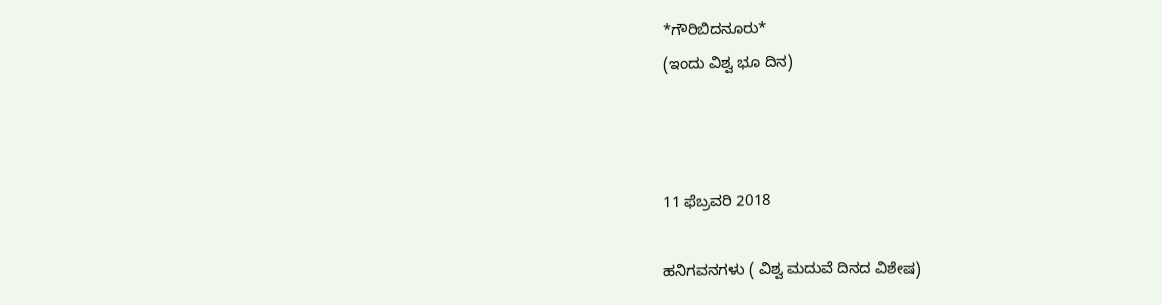*ಗೌರಿಬಿದನೂರು*
(ಇಂದು ವಿಶ್ವ ಭೂ ದಿನ)



11 ಫೆಬ್ರವರಿ 2018

ಹನಿಗವನಗಳು ( ವಿಶ್ವ ಮದುವೆ ದಿನದ ವಿಶೇಷ)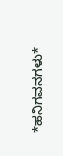*ಹನಿಗವನಗಳು*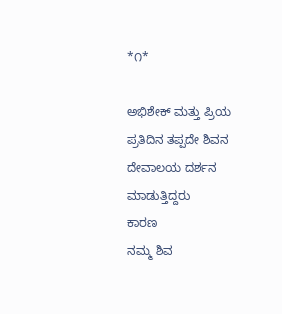*೧*

ಅಭಿಶೇಕ್ ಮತ್ತು ಪ್ರಿಯ
ಪ್ರತಿದಿನ ತಪ್ಪದೇ ಶಿವನ
ದೇವಾಲಯ ದರ್ಶನ
ಮಾಡುತ್ತಿದ್ದರು
ಕಾರಣ
ನಮ್ಮ ಶಿವ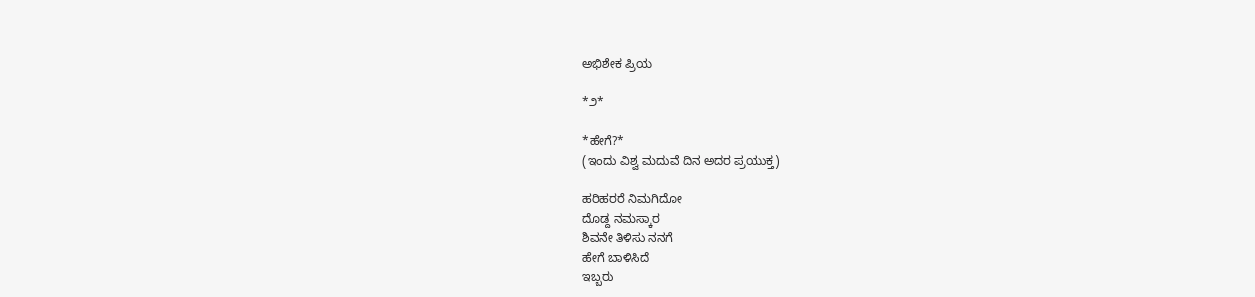ಅಭಿಶೇಕ ಪ್ರಿಯ

*೨*

*ಹೇಗೆ?*
(ಇಂದು ವಿಶ್ವ ಮದುವೆ ದಿನ ಅದರ ಪ್ರಯುಕ್ತ)

ಹರಿಹರರೆ ನಿಮಗಿದೋ
ದೊಡ್ದ ನಮಸ್ಕಾರ
ಶಿವನೇ ತಿಳಿಸು ನನಗೆ
ಹೇಗೆ ಬಾಳಿಸಿದೆ
ಇಬ್ಬರು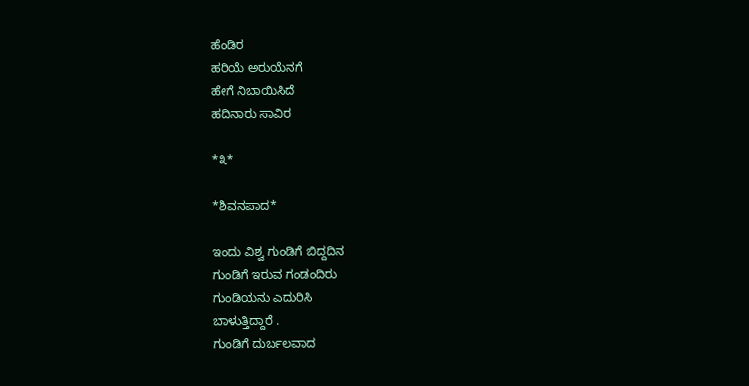ಹೆಂಡಿರ
ಹರಿಯೆ ಅರುಯೆನಗೆ
ಹೇಗೆ ನಿಬಾಯಿಸಿದೆ
ಹದಿನಾರು ಸಾವಿರ

*೩*

*ಶಿವನಪಾದ*

ಇಂದು ವಿಶ್ವ ಗುಂಡಿಗೆ ಬಿದ್ದದಿನ
ಗುಂಡಿಗೆ ಇರುವ ಗಂಡಂದಿರು
ಗುಂಡಿಯನು ಎದುರಿಸಿ
ಬಾಳುತ್ತಿದ್ದಾರೆ .
ಗುಂಡಿಗೆ ದುರ್ಬಲವಾದ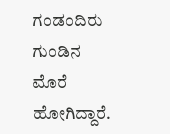ಗಂಡಂದಿರು ಗುಂಡಿನ
ಮೊರೆ ಹೋಗಿದ್ದಾರೆ.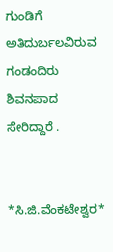ಗುಂಡಿಗೆ ಅತಿದುರ್ಬಲವಿರುವ
ಗಂಡಂದಿರು ಶಿವನಪಾದ
ಸೇರಿದ್ದಾರೆ .


*ಸಿ.ಜಿ.ವೆಂಕಟೇಶ್ವರ*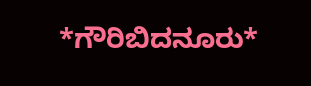*ಗೌರಿಬಿದನೂರು*